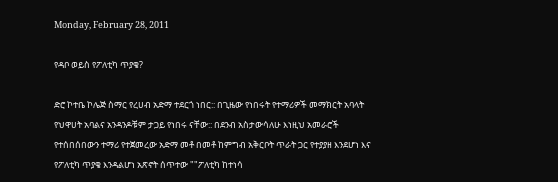Monday, February 28, 2011

የዳቦ ወይስ የፖለቲካ ጥያቄ?

ድሮ ኮተቤ ኮሌጅ ስማር የረሀብ አድማ ተደርጎ ነበር:: በጊዜው የነበሩት የተማሪዎች መማክርት አባላት የህዋሀት አባልና አንዳንዶቹም ታጋይ የነበሩ ናቸው:: በደንብ አስታውሳለሁ እነዚህ አመራሮች የተሰበሰበውን ተማሪ የተጀመረው አድማ መቶ በመቶ ከምግብ አቅርቦት ጥራት ጋር የተያያዘ እንደሆነ እና የፖለቲካ ጥያቄ እንዳልሆነ አጽኖት ሰጥተው ""ፖለቲካ ከተነሳ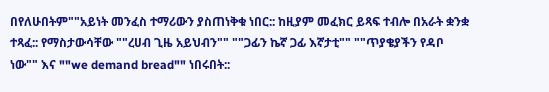በየለሁበትም""አይነት መንፈስ ተማሪውን ያስጠነቅቁ ነበር:: ከዚያም መፈክር ይጻፍ ተብሎ በአራት ቋንቋ ተጻፈ:: የማስታውሳቸው ""ረሀብ ጊዜ አይህብን"" ""ጋፊን ኬኛ ጋፊ እኛታቲ"" ""ጥያቄያችን የዳቦ ነው"" እና ""we demand bread"" ነበሩበት::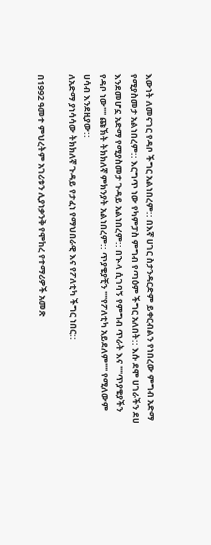እውነት ለመናገር የዳቦ ችግር አልነበረም:: በእኛ ሀገር ስታንዳርድም ይቀርብልን የነበረው ምግብ አድማ የሚያስመታ አልነበረም:: እርግጥ ነው የካምፓስ ምግብ የጣዕም ችግር አለበት:: እሱ ደሞ ሀገራችን ደሀ እንደመሆኗ አድማ የሚያስመታ ጉዳይ አልነበረም:: በኍላ ሲገባኝ የምግብ ጥራት እና ""ጥያቄያችን የዳቦ ነው"" ጩኽት ትክክለኛ ምክንያት አልነበረም:: ጥያቄያቺን ""የፖለቲካ አይደለም"" የሚለውም ሀሳብ እንደዚያው::
ለአድማ ያነሳሳው ትክክለኛ ጉዳይ የታፈነ የማህበራዊ እና የፖለቲካ ችግር ነበር::

በ1992 ዓመተ ምህረትም አገሪቱን ሊያነቃንቅ የሞከረ የተማሪዎች አመጽ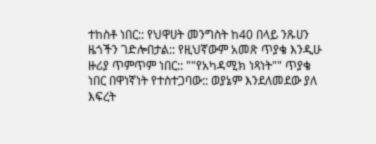ተከስቶ ነበር:: የህዋሀት መንግስት ከ40 በላይ ንጹሀን ዜጎችን ገድሎበታል:: የዚህኛውም አመጽ ጥያቄ እንዲሁ ዙሪያ ጥምጥም ነበር:: ""የአካዳሚክ ነጻነት"" ጥያቄ ነበር በዋነኛነት የተስተጋባው:: ወያኔም እንደለመደው ያለ እፍረት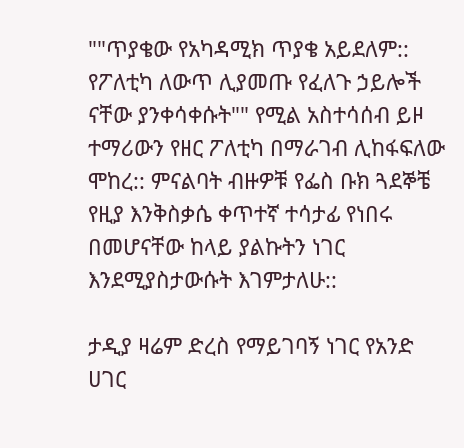""ጥያቄው የአካዳሚክ ጥያቄ አይደለም:: የፖለቲካ ለውጥ ሊያመጡ የፈለጉ ኃይሎች ናቸው ያንቀሳቀሱት"" የሚል አስተሳሰብ ይዞ ተማሪውን የዘር ፖለቲካ በማራገብ ሊከፋፍለው ሞከረ:: ምናልባት ብዙዎቹ የፌስ ቡክ ጓደኞቼ የዚያ እንቅስቃሴ ቀጥተኛ ተሳታፊ የነበሩ በመሆናቸው ከላይ ያልኩትን ነገር እንደሚያስታውሱት እገምታለሁ::

ታዲያ ዛሬም ድረስ የማይገባኝ ነገር የአንድ ሀገር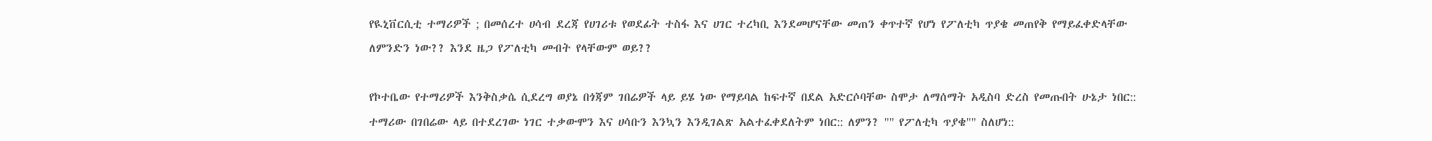የዪኒቨርሲቲ ተማሪዎች ; በመሰረተ ሀሳብ ደረጃ የሀገሪቱ የወደፊት ተስፋ እና ሀገር ተረካቢ እንደመሆናቸው መጠን ቀጥተኛ የሆነ የፖለቲካ ጥያቄ መጠየቅ የማይፈቀድላቸው ለምንድን ነው?? እንደ ዜጋ የፖለቲካ መብት የላቸውም ወይ??

የኮተቤው የተማሪዎች እንቅስቃሴ ሲደረግ ወያኔ በጎጃም ገበሬዎች ላይ ይሄ ነው የማይባል ከፍተኛ በደል አድርሶባቸው ስሞታ ለማሰማት አዲስባ ድረስ የመጡበት ሁኔታ ነበር:: ተማሪው በገበሬው ላይ በተደረገው ነገር ተቃውሞን እና ሀሳቡን እንኳን እንዲገልጽ አልተፈቀደለትም ነበር:: ለምን? "" የፖለቲካ ጥያቄ"" ስለሆነ::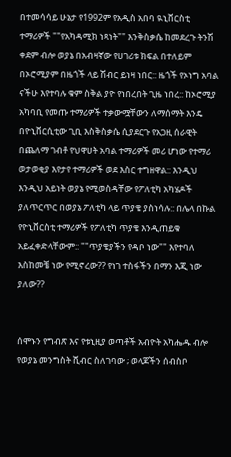በተመሳሳይ ሁኔታ የ1992ም የአዲስ አበባ ዪኒቨርስቲ ተማሪዎች ""የአካዳሚክ ነጻነት"" እንቅስቃሴ ከመደረጉ ትንሽ ቀደም ብሎ ወያኔ በአብዛኛው የሀገሪቱ ክፍል በተለይም በኦሮሚያም በዜጎች ላይ ሽብር ይነዛ ነበር:: ዜጎች የኦነግ አባል ናችሁ እየተባሉ ቁም ስቅል ያዮ የነበረበት ጊዜ ነበረ:: ከኦሮሚያ አካባቢ የመጡ ተማሪዎች ተቃውሟቸውን ለማሰማት እንዴ በዮኒቨርሲቲው ጊቢ እስቅስቃሴ ሲያደርጉ የአጋዚ ሰራዊት በጨለማ ገብቶ የህዋሀት አባል ተማሪዎች መሪ ሆነው የተማሪ ወታወቂያ እየታየ ተማሪዎች ወደ እስር ተግዘዋል:: እንዲህ እንዲህ አይነት ወያኔ የሚወስዳቸው የፖለቲካ አካሄዶች ያለጥርጥር በወያኔ ፖለቲካ ላይ ጥያቄ ያስነሳሉ:: በሌላ በኩል የዮኒቨርስቲ ተማሪዎች የፖለቲካ ጥያቄ እንዲጠይቁ አይፈቀድላቸውም:: ""ጥያቄያችን የዳቦ ነው"" እየተባለ እስከመቼ ነው የሚኖረው?? የነገ ተስፋችን በማን እጂ ነው ያለው??


ሰሞኑን የግብጽ እና የቱኒዚያ ወጣቶች አብዮት አካሔዱ ብሎ የወያኔ መንግስት ሺብር ስለገባው ; ወላጆችን ሰብስቦ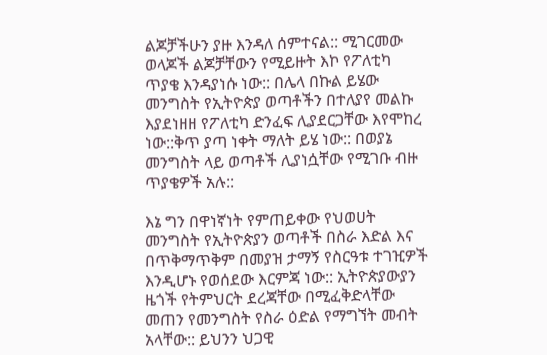ልጆቻችሁን ያዙ እንዳለ ሰምተናል:: ሚገርመው ወላጆች ልጆቻቸውን የሚይዙት እኮ የፖለቲካ ጥያቄ እንዳያነሱ ነው:: በሌላ በኩል ይሄው መንግስት የኢትዮጵያ ወጣቶችን በተለያየ መልኩ እያደነዘዘ የፖለቲካ ድንፈፍ ሊያደርጋቸው እየሞከረ ነው::ቅጥ ያጣ ነቀት ማለት ይሄ ነው:: በወያኔ መንግስት ላይ ወጣቶች ሊያነሷቸው የሚገቡ ብዙ ጥያቄዎች አሉ::

እኔ ግን በዋነኛነት የምጠይቀው የህወሀት መንግስት የኢትዮጵያን ወጣቶች በስራ እድል እና በጥቅማጥቅም በመያዝ ታማኝ የስርዓቱ ተገዢዎች እንዲሆኑ የወሰደው እርምጃ ነው:: ኢትዮጵያውያን ዜጎች የትምህርት ደረጃቸው በሚፈቅድላቸው መጠን የመንግስት የስራ ዕድል የማግኘት መብት አላቸው:: ይህንን ህጋዊ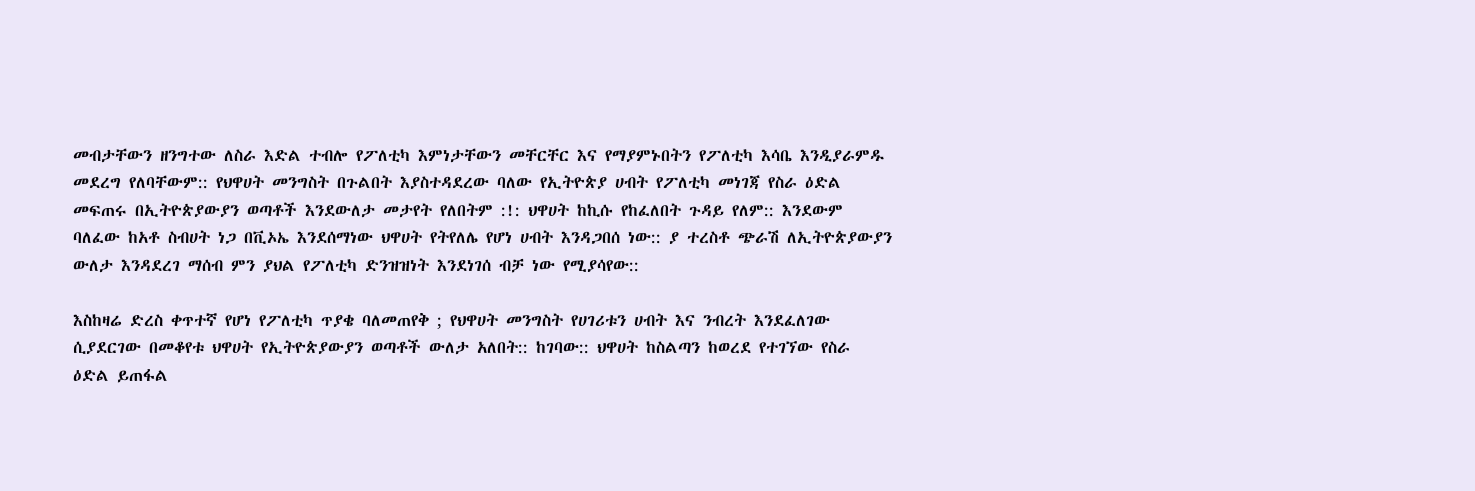መብታቸውን ዘንግተው ለስራ እድል ተብሎ የፖለቲካ እምነታቸውን መቸርቸር እና የማያምኑበትን የፖለቲካ እሳቤ እንዲያራምዱ መደረግ የለባቸውም:: የህዋሀት መንግስት በጉልበት እያስተዳደረው ባለው የኢትዮጵያ ሀብት የፖለቲካ መነገጃ የስራ ዕድል መፍጠሩ በኢትዮጵያውያን ወጣቶች እንደውለታ መታየት የለበትም :!: ህዋሀት ከኪሱ የከፈለበት ጉዳይ የለም:: እንደውም ባለፈው ከአቶ ስብሀት ነጋ በቪኦኤ እንደሰማነው ህዋሀት የትየለሌ የሆነ ሀብት እንዳጋበሰ ነው:: ያ ተረስቶ ጭራሽ ለኢትዮጵያውያን ውለታ እንዳደረገ ማሰብ ምን ያህል የፖለቲካ ድንዝዝነት እንደነገሰ ብቻ ነው የሚያሳየው::

እስከዛሬ ድረስ ቀጥተኛ የሆነ የፖለቲካ ጥያቄ ባለመጠየቅ ; የህዋሀት መንግስት የሀገሪቱን ሀብት እና ንብረት እንደፈለገው ሲያደርገው በመቆየቱ ህዋሀት የኢትዮጵያውያን ወጣቶች ውለታ አለበት:: ከገባው:: ህዋሀት ከስልጣን ከወረደ የተገኘው የስራ ዕድል ይጠፋል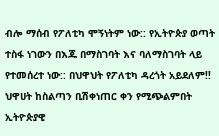ብሎ ማሰብ የፖለቲካ ሞኝነትም ነው:: የኢትዮጵያ ወጣት ተስፋ ነገውን በእጁ በማስገባት እና ባለማስገባት ላይ የተመሰረተ ነው:: በህዋህት የፖለቲካ ዳረጎት አይደለም!! ህዋሀት ከስልጣን ቢሽቀነጠር ቀን የሚጭልምበት ኢትዮጵያዊ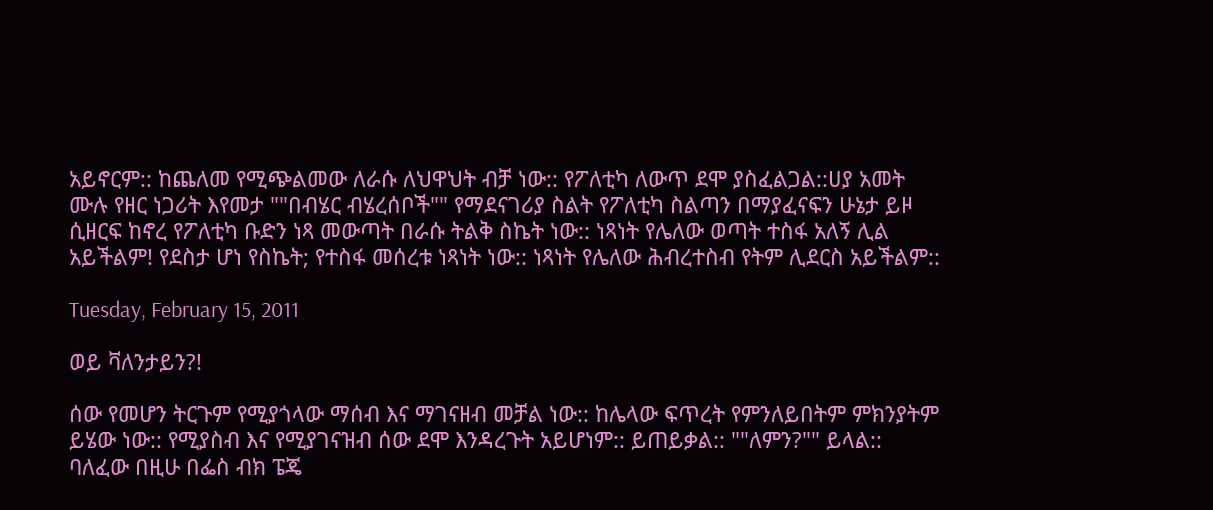አይኖርም:: ከጨለመ የሚጭልመው ለራሱ ለህዋህት ብቻ ነው:: የፖለቲካ ለውጥ ደሞ ያስፈልጋል::ሀያ አመት ሙሉ የዘር ነጋሪት እየመታ ""በብሄር ብሄረሰቦች"" የማደናገሪያ ስልት የፖለቲካ ስልጣን በማያፈናፍን ሁኔታ ይዞ ሲዘርፍ ከኖረ የፖለቲካ ቡድን ነጻ መውጣት በራሱ ትልቅ ስኬት ነው:: ነጻነት የሌለው ወጣት ተስፋ አለኝ ሊል አይችልም! የደስታ ሆነ የስኬት; የተስፋ መሰረቱ ነጻነት ነው:: ነጻነት የሌለው ሕብረተስብ የትም ሊደርስ አይችልም::

Tuesday, February 15, 2011

ወይ ቫለንታይን?!

ሰው የመሆን ትርጉም የሚያጎላው ማሰብ እና ማገናዘብ መቻል ነው:: ከሌላው ፍጥረት የምንለይበትም ምክንያትም ይሄው ነው:: የሚያስብ እና የሚያገናዝብ ሰው ደሞ እንዳረጉት አይሆነም:: ይጠይቃል:: ""ለምን?"" ይላል:: ባለፈው በዚሁ በፌስ ብክ ፔጄ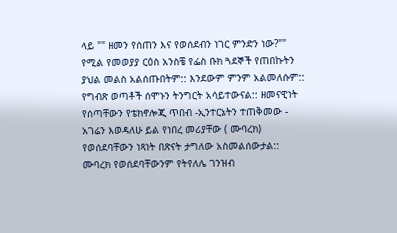ላይ "" ዘመን የሰጠን እና የወሰደብን ነገር ምንድን ነው?"" የሚል የመወያያ ርዕስ አንስቼ የፌስ ቡክ ጓደኞች የጠበኩትን ያህል መልስ አልሰጡበትም:: እንደውም ምንም አልመለሱም:: የግብጽ ወጣቶች ሰሞኑን ትንግርት አሳይተውናል:: ዘመናዊነት የሰጣቸውን የቴክኖሎጂ ጥበብ -ኢንተርኔትን ተጠቅመው - አገሬን እወዳለሁ ይል የነበረ መሪያቸው ( ሙባረክ) የወሰደባቸውን ነጻነት በጽናት ታግለው አስመልሰውታል:: ሙባረክ የወሰደባቸውንም የትየለሌ ገንዝብ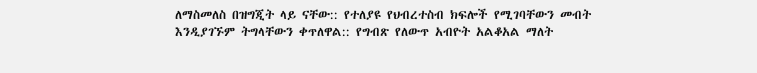ለማስመለስ በዝግጂት ላይ ናቸው:: የተለያዩ የህብረተስብ ክፍሎች የሚገባቸውን መብት እንዲያገኙም ትግላቸውን ቀጥለዋል:: የግብጽ የለውጥ አብዮት አልቆአል ማለት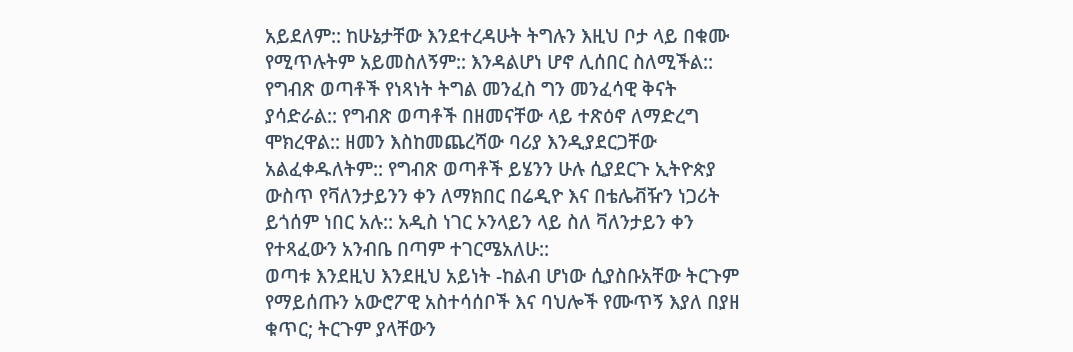አይደለም:: ከሁኔታቸው እንደተረዳሁት ትግሉን እዚህ ቦታ ላይ በቁሙ የሚጥሉትም አይመስለኝም:: እንዳልሆነ ሆኖ ሊሰበር ስለሚችል:: የግብጽ ወጣቶች የነጻነት ትግል መንፈስ ግን መንፈሳዊ ቅናት ያሳድራል:: የግብጽ ወጣቶች በዘመናቸው ላይ ተጽዕኖ ለማድረግ ሞክረዋል:: ዘመን እስከመጨረሻው ባሪያ እንዲያደርጋቸው አልፈቀዱለትም:: የግብጽ ወጣቶች ይሄንን ሁሉ ሲያደርጉ ኢትዮጵያ ውስጥ የቫለንታይንን ቀን ለማክበር በሬዲዮ እና በቴሌቭዥን ነጋሪት ይጎሰም ነበር አሉ:: አዲስ ነገር ኦንላይን ላይ ስለ ቫለንታይን ቀን የተጻፈውን አንብቤ በጣም ተገርሜአለሁ::
ወጣቱ እንደዚህ እንደዚህ አይነት -ከልብ ሆነው ሲያስቡአቸው ትርጉም የማይሰጡን አውሮፖዊ አስተሳሰቦች እና ባህሎች የሙጥኝ እያለ በያዘ ቁጥር; ትርጉም ያላቸውን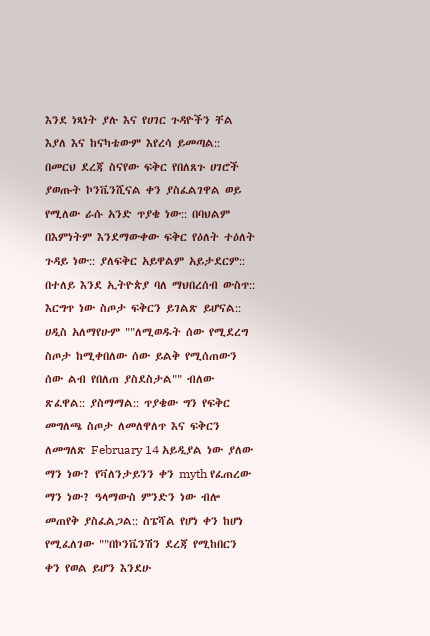እንደ ነጻነት ያሉ እና የሀገር ጉዳዮችን ቸል እያለ እና ከናካቴውም እየረሳ ይመጣል:: በመርህ ደረጃ ስናየው ፍቅር የበለጸጉ ሀገሮች ያወጡት ኮንቬንሺናል ቀን ያስፈልገዋል ወይ የሚለው ራሱ አንድ ጥያቄ ነው:: በባህልም በእምነትም እንደማውቀው ፍቅር የዕለት ተዕለት ጉዳይ ነው:: ያለፍቅር አይዋልም አይታደርም:: በተለይ እንደ ኢትዮጵያ ባለ ማህበረሰብ ውስጥ:: እርግጥ ነው ስጦታ ፍቅርን ይገልጽ ይሆናል:: ሀዲስ አለማየሁም ""ለሚወዱት ሰው የሚደረግ ስጦታ ከሚቀበለው ሰው ይልቅ የሚሰጠውን ሰው ልብ የበለጠ ያስደስታል"" ብለው ጽፈዋል:: ያስማማል:: ጥያቄው ግን የፍቅር መግለጫ ስጦታ ለመለዋለጥ እና ፍቅርን ለመግለጽ February 14 አይዲያል ነው ያለው ማን ነው? የቫለንታይንን ቀን myth የፈጠረው ማን ነው? ዓላማውስ ምንድን ነው ብሎ መጠየቅ ያስፈልጋል:: ስፔሻል የሆነ ቀን ከሆነ የሚፈለገው ""በኮንቬንሽን ደረጃ የሚከበርን ቀን የወል ይሆን እንደሁ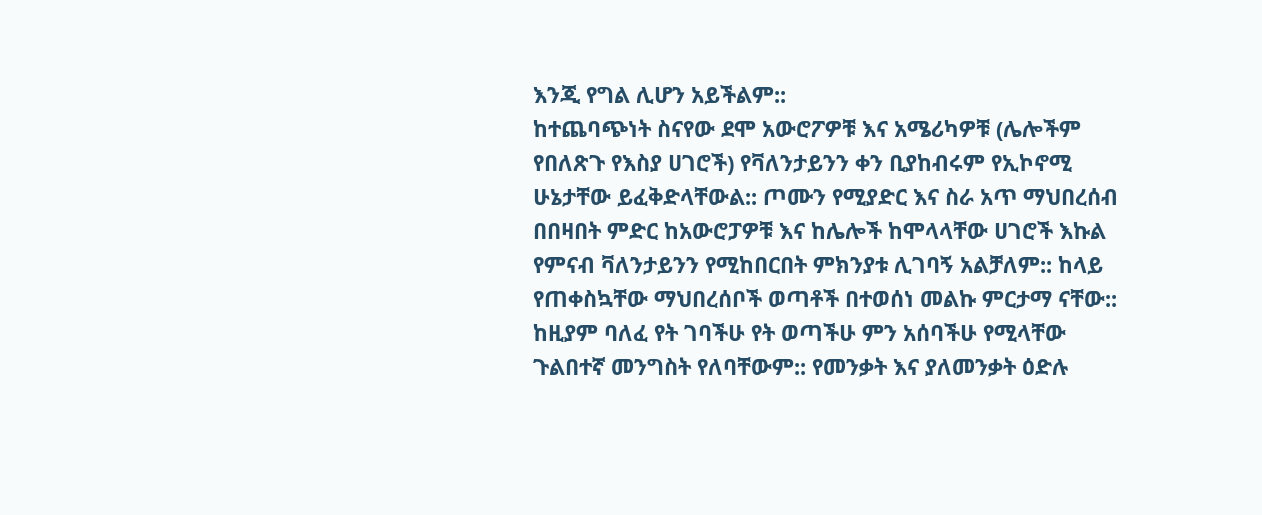እንጂ የግል ሊሆን አይችልም::
ከተጨባጭነት ስናየው ደሞ አውሮፖዎቹ እና አሜሪካዎቹ (ሌሎችም የበለጽጉ የእስያ ሀገሮች) የቫለንታይንን ቀን ቢያከብሩም የኢኮኖሚ ሁኔታቸው ይፈቅድላቸውል:: ጦሙን የሚያድር እና ስራ አጥ ማህበረሰብ በበዛበት ምድር ከአውሮፓዎቹ እና ከሌሎች ከሞላላቸው ሀገሮች እኩል የምናብ ቫለንታይንን የሚከበርበት ምክንያቱ ሊገባኝ አልቻለም:: ከላይ የጠቀስኳቸው ማህበረሰቦች ወጣቶች በተወሰነ መልኩ ምርታማ ናቸው:: ከዚያም ባለፈ የት ገባችሁ የት ወጣችሁ ምን አሰባችሁ የሚላቸው ጉልበተኛ መንግስት የለባቸውም:: የመንቃት እና ያለመንቃት ዕድሉ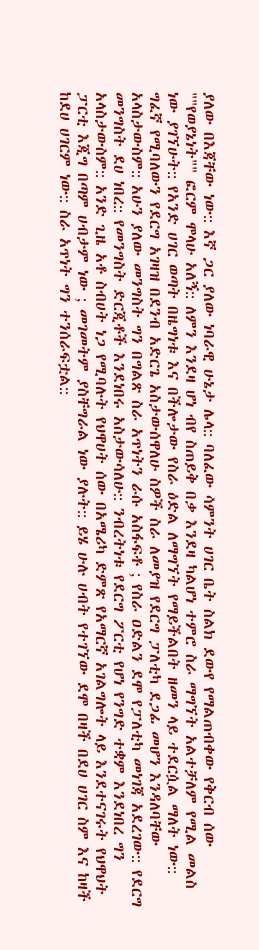ያለው በእጃቸው ነው:: እኛ ጋር ያለው ነባራዊ ሁኔታ ሌላ:: ባለፈው ሳምንት ሀገር ቤት ስልክ ደውየ የማልጠብቀው የቅርብ ሰው ""የወያኔነት"" ፎርም ሞላሁ አለኝ:: ለምን እንደዛ ሆነ ብየ ስጠይቅ በቃ እንደዛ ካልሆነ ተምሮ ስራ ማግኘት አልተቻለም የሚል መልስ ነው ያገኘሁት:: የአንድ ሀገር ወጣት በዜግነቱ እና በችሎታው የስራ ዕድል ለማግኘት የማይችልበት ዘመን ላይ ተደርሷል ማለት ነው:: ግፈኛ የሚባለውን የደርግ አገዛዝ በደንብ አድርጌ አስታውሰዋለሁ ስዎች ስራ ለመያዝ የደርግ ፓለቲካ ደጋፊ መሆን እንዳለባቸው አላስታውስም:: አሁን ያለው መንግስት ግን በግልጽ ስራ አጥነትን ራሱ አስፋፍቶ ; የስራ ዐድልን ደሞ የፓለቲካ መነገጃ አደረገው:: የደርግ መንግስት ደሀ ነበረ:: የመንግስት ድርጂቶች እንደነበሩ አስታውሳለሁ:: ንብረትነቱ የደርግ ፖርቲ የሆነ የንግድ ተቋም እንደነበረ ግን አላስታውስም:: አንድ ጊዜ አቶ ስብሀት ነጋ የሚባሉት የህዋሀት ሰው በአሜሪካ ድምጽ የአማርኛ አገልግሎት ላይ እንደተናገሩት የህዋህት ፓርቲ እጂግ በጣም ሀብታም ነው ; መገመትም ያስቸግራል ነው ያሉት:: ይሄ ሁሉ ሀብት የተገኘው ደሞ በዛች በደሀ ሀገር ስም እና ከዛች ከደሀ ሀገርም ነው:: ስራ አጥነት ግን ተንሰራፍቷል::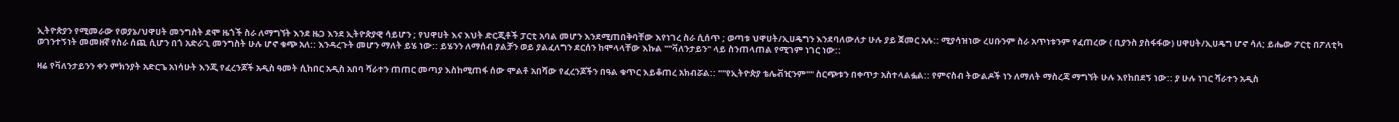ኢትዮጵያን የሚመራው የወያኔ/ህዋሀት መንግስት ደሞ ዜጎች ስራ ለማግኘት እንደ ዜጋ እንደ ኢትዮጵያዊ ሳይሆን ; የህዋሀት እና እህት ድርጂቶች ፓርቲ አባል መሆን እንደሚጠበቅባቸው እየነገረ ስራ ሲሰጥ ; ወጣቱ ህዋሀት/ኢሀዴግን እንደባለውለታ ሁሉ ያይ ጀመር አሉ:: ሚያሳዝነው ረሀቡንም ስራ አጥነቱንም የፈጠረው ( ቢያንስ ያስፋፋው) ሀዋሀት/ኢሀዴግ ሆኖ ሳለ; ይሔው ፖርቲ በፖለቲካ ወገንተኝነት መመዘኛ የስራ ሰጪ ሲሆን በጎ አድራጊ መንግስት ሁሉ ሆኖ ቁጭ አለ:: እንዳረጉት መሆን ማለት ይሄ ነው:: ይሄንን ለማሰብ ያልቻን ወይ ያልፈለግን ደርሰን ከሞላላቸው እኩል ""ቫለንታይን" ላይ ስንጠላጠል የሚገም ነገር ነው::

ዛሬ የቫለንታይንን ቀን ምክንያት አድርጌ አነሳሁት እንጂ የፈረንጆች አዲስ ዓመት ሲከበር አዲስ አበባ ሻራተን ጠጠር መጣያ እስከሚጠፋ ሰው ሞልቶ አበሻው የፈረንጆችን በዓል ቁጥር እይቆጠረ አክብሯል:: ""የኢትዮጵያ ቴሌቭዢንም"" ስርጭቱን በቀጥታ አስተላልፏል:: የምናስብ ትውልዶች ነን ለማለት ማስረጃ ማግኘት ሁሉ እየከበደኝ ነው:: ያ ሁሉ ነገር ሻራተን አዲስ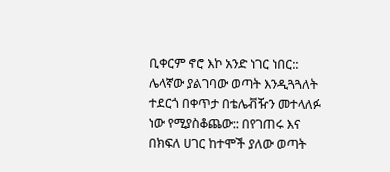ቢቀርም ኖሮ እኮ አንድ ነገር ነበር:: ሌላኛው ያልገባው ወጣት እንዲጓጓለት ተደርጎ በቀጥታ በቴሌቭዥን መተላለፉ ነው የሚያስቆጨው:: በየገጠሩ እና በክፍለ ሀገር ከተሞች ያለው ወጣት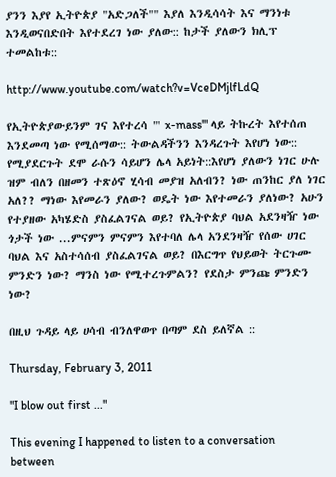ያንን እያየ ኢትዮጵያ "አድጋለች"" እያለ እንዲሳሳት እና ማንነቱ እንዲወናበድበት እየተደረገ ነው ያለው:: ከታች ያለውን ክሊፕ ተመልከቱ::

http://www.youtube.com/watch?v=VceDMjlfLdQ

የኢትዮጵያውይንም ገና እየተረሳ "' x-mass'" ላይ ትኩረት እየተሰጠ እንደመጣ ነው የሚሰማው:: ትውልዳችንን እንዳረጉት እየሆነ ነው:: የሚያደርጉት ደሞ ራሱን ሳይሆን ሌላ አይነት::እየሆነ ያለውን ነገር ሁሉ ዝም ብለን በዘመን ተጽዕኖ ሂሳብ መያዝ አለብን? ነው ጠንከር ያለ ነገር አለ?? ማነው እየመራን ያለው? ወዴት ነው እየተመራን ያለነው? አሁን የተያዘው አካሄድስ ያስፈልገናል ወይ? የኢትዮጵያ ባህል አደንዛዥ ነው ጎታች ነው ...ምናምን ምናምን እየተባለ ሌላ አንደንዛዥ የሰው ሀገር ባህል እና አስተሳሰብ ያስፈልገናል ወይ? በእርግጥ የህይወት ትርጉሙ ምንድን ነው? ማንስ ነው የሚተረጉምልን? የደስታ ምንጩ ምንድን ነው?

በዚህ ጉዳይ ላይ ሀሳብ ብንለዋወጥ በጣም ደስ ይለኛል ::

Thursday, February 3, 2011

"I blow out first ..."

This evening I happened to listen to a conversation between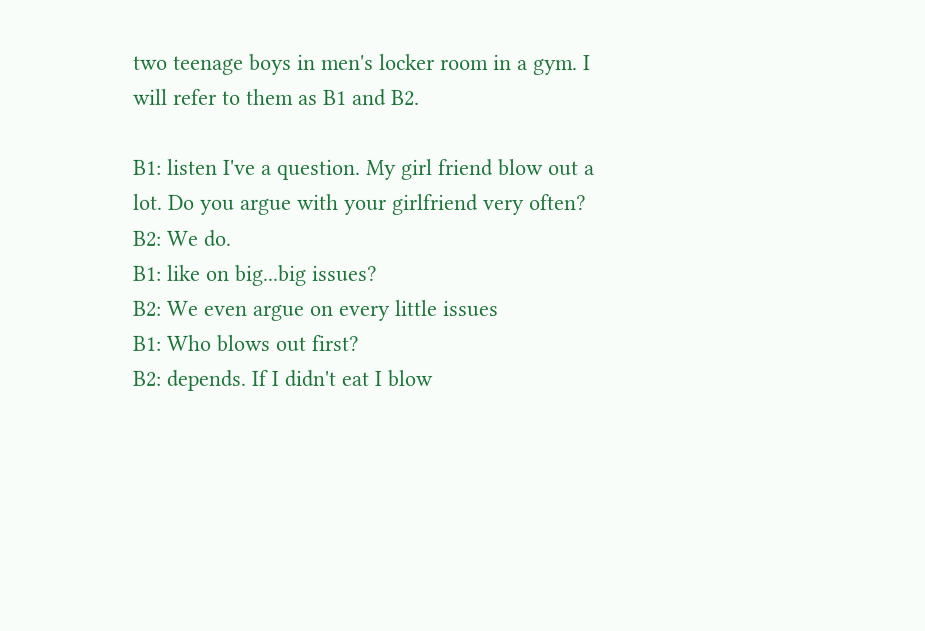two teenage boys in men's locker room in a gym. I will refer to them as B1 and B2.

B1: listen I've a question. My girl friend blow out a lot. Do you argue with your girlfriend very often?
B2: We do.
B1: like on big...big issues?
B2: We even argue on every little issues
B1: Who blows out first?
B2: depends. If I didn't eat I blow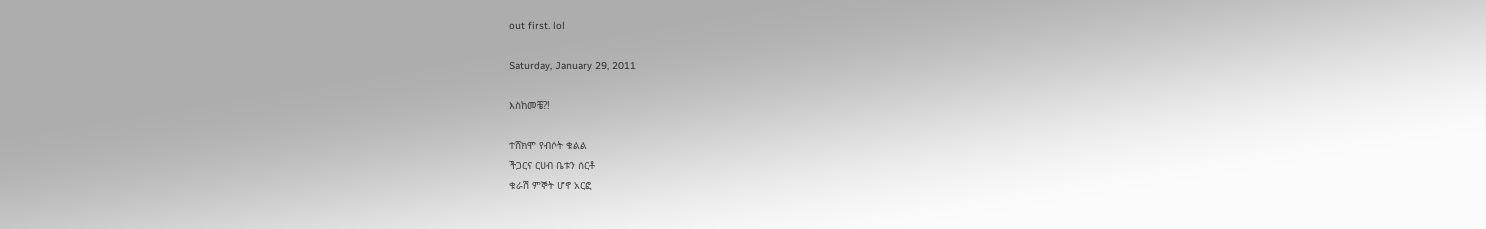out first. lol

Saturday, January 29, 2011

እስከመቼ?!

ተሸክሞ የብሶት ቁልል
ችጋርና ርሀብ ቤቱን ሰርቶ
ቁራሽ ምኞት ሆኖ አርፎ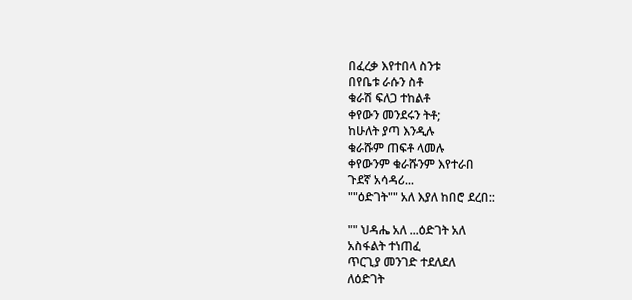በፈረቃ እየተበላ ስንቱ
በየቤቱ ራሱን ስቶ
ቁራሽ ፍለጋ ተከልቶ
ቀየውን መንደሩን ትቶ;
ከሁለት ያጣ እንዲሉ
ቁራሹም ጠፍቶ ላመሉ
ቀየውንም ቁራሹንም እየተራበ
ጉደኛ አሳዳሪ...
""ዕድገት"" አለ እያለ ከበሮ ደረበ::

"" ህዳሔ አለ ...ዕድገት አለ
አስፋልት ተነጠፈ
ጥርጊያ መንገድ ተደለደለ
ለዕድገት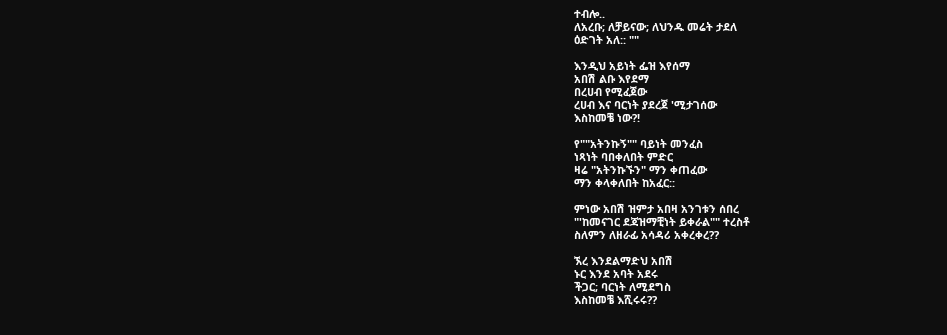ተብሎ..
ለአረቡ; ለቻይናው; ለህንዱ መሬት ታደለ
ዕድገት አለ:: ""

እንዲህ አይነት ፌዝ እየሰማ
አበሽ ልቡ እየደማ
በረሀብ የሚፈጀው
ረሀብ እና ባርነት ያደረጀ 'ሚታገሰው
እስከመቼ ነው?!

የ""አትንኩኝ"" ባይነት መንፈስ
ነጻነት ባበቀለበት ምድር
ዛሬ "አትንኩኙን" ማን ቀጠፈው
ማን ቀላቀለበት ከአፈር::

ምነው አበሽ ዝምታ አበዛ አንገቱን ሰበረ
"'ከመናገር ደጃዝማቺነት ይቀራል"" ተረስቶ
ስለምን ለዘራፊ አሳዳሪ አቀረቀረ??

ኧረ እንደልማድህ አበሽ
ኑር እንደ አባት አደሩ
ችጋር; ባርነት ለሚደግስ
እስከመቼ እሺሩሩ??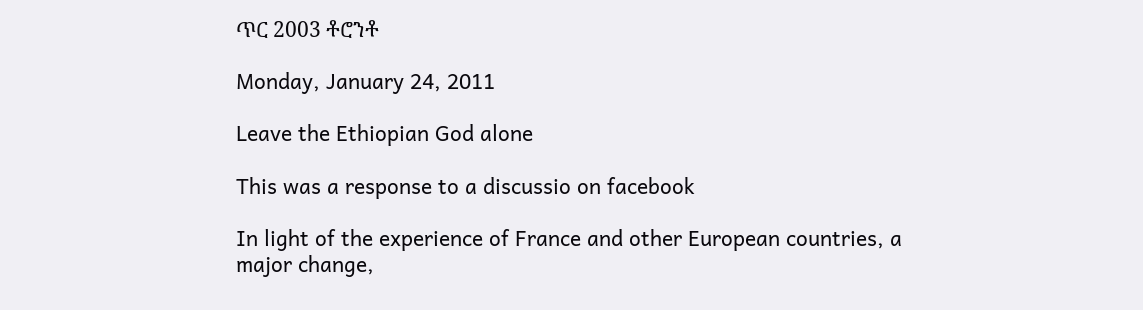ጥር 2003 ቶሮንቶ

Monday, January 24, 2011

Leave the Ethiopian God alone

This was a response to a discussio on facebook

In light of the experience of France and other European countries, a major change,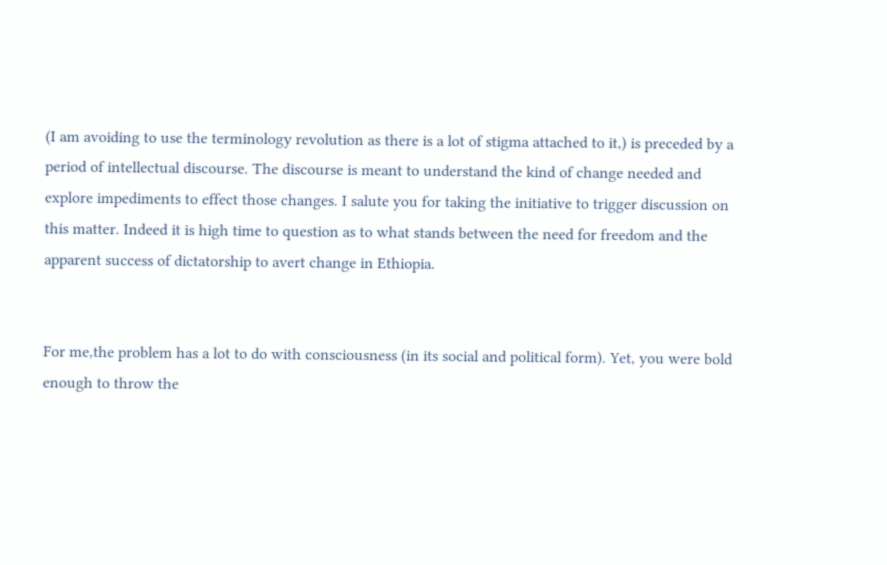(I am avoiding to use the terminology revolution as there is a lot of stigma attached to it,) is preceded by a period of intellectual discourse. The discourse is meant to understand the kind of change needed and explore impediments to effect those changes. I salute you for taking the initiative to trigger discussion on this matter. Indeed it is high time to question as to what stands between the need for freedom and the apparent success of dictatorship to avert change in Ethiopia.


For me,the problem has a lot to do with consciousness (in its social and political form). Yet, you were bold enough to throw the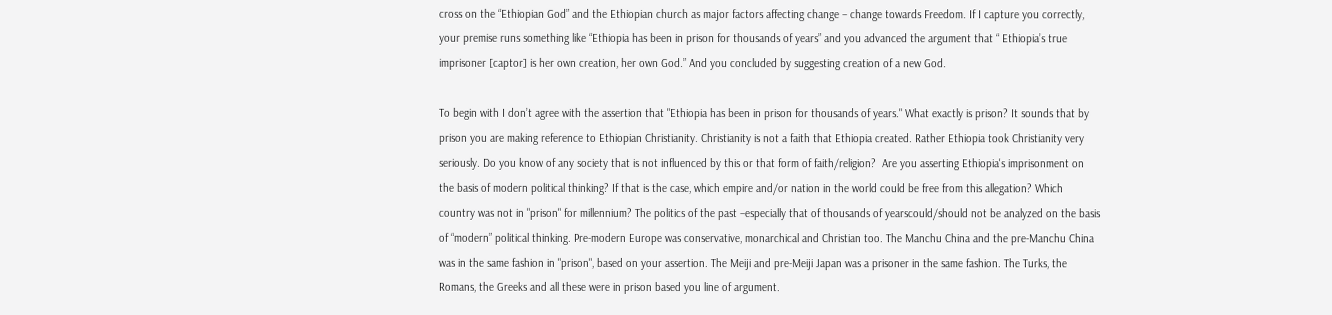cross on the “Ethiopian God” and the Ethiopian church as major factors affecting change – change towards Freedom. If I capture you correctly, your premise runs something like “Ethiopia has been in prison for thousands of years” and you advanced the argument that “ Ethiopia’s true imprisoner [captor] is her own creation, her own God.” And you concluded by suggesting creation of a new God.

To begin with I don’t agree with the assertion that "Ethiopia has been in prison for thousands of years." What exactly is prison? It sounds that by prison you are making reference to Ethiopian Christianity. Christianity is not a faith that Ethiopia created. Rather Ethiopia took Christianity very seriously. Do you know of any society that is not influenced by this or that form of faith/religion?  Are you asserting Ethiopia's imprisonment on the basis of modern political thinking? If that is the case, which empire and/or nation in the world could be free from this allegation? Which country was not in "prison" for millennium? The politics of the past –especially that of thousands of yearscould/should not be analyzed on the basis of “modern” political thinking. Pre-modern Europe was conservative, monarchical and Christian too. The Manchu China and the pre-Manchu China was in the same fashion in "prison", based on your assertion. The Meiji and pre-Meiji Japan was a prisoner in the same fashion. The Turks, the Romans, the Greeks and all these were in prison based you line of argument.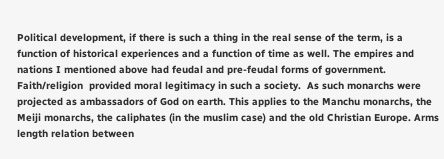Political development, if there is such a thing in the real sense of the term, is a function of historical experiences and a function of time as well. The empires and nations I mentioned above had feudal and pre-feudal forms of government. Faith/religion  provided moral legitimacy in such a society.  As such monarchs were projected as ambassadors of God on earth. This applies to the Manchu monarchs, the Meiji monarchs, the caliphates (in the muslim case) and the old Christian Europe. Arms length relation between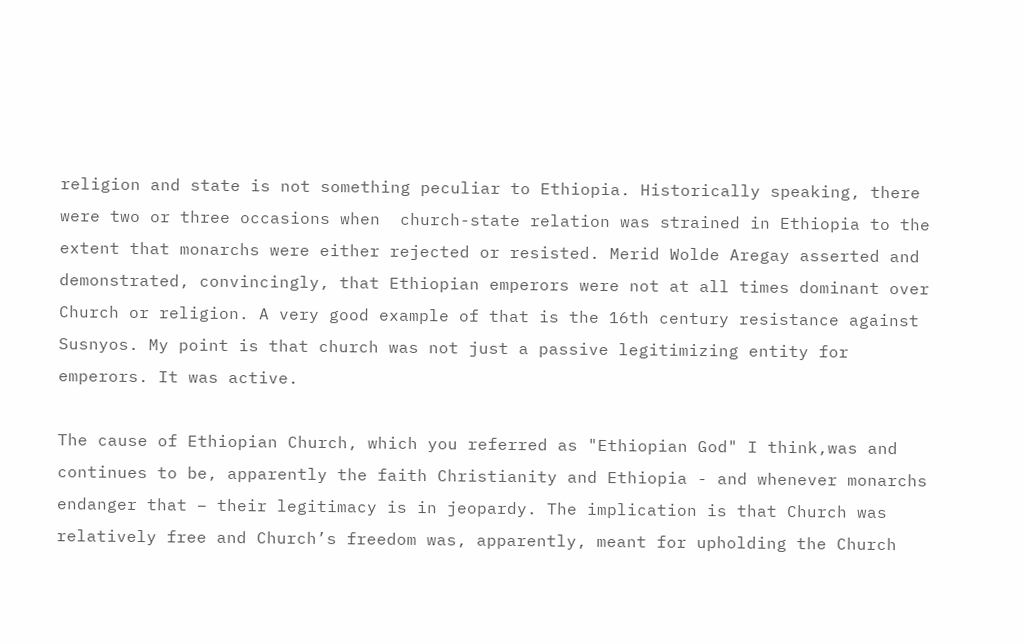religion and state is not something peculiar to Ethiopia. Historically speaking, there were two or three occasions when  church-state relation was strained in Ethiopia to the extent that monarchs were either rejected or resisted. Merid Wolde Aregay asserted and demonstrated, convincingly, that Ethiopian emperors were not at all times dominant over Church or religion. A very good example of that is the 16th century resistance against Susnyos. My point is that church was not just a passive legitimizing entity for emperors. It was active.

The cause of Ethiopian Church, which you referred as "Ethiopian God" I think,was and continues to be, apparently the faith Christianity and Ethiopia - and whenever monarchs endanger that – their legitimacy is in jeopardy. The implication is that Church was relatively free and Church’s freedom was, apparently, meant for upholding the Church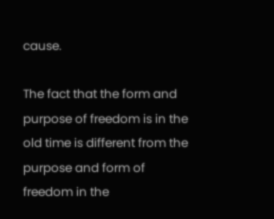cause.

The fact that the form and purpose of freedom is in the old time is different from the purpose and form of freedom in the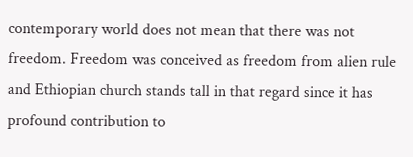contemporary world does not mean that there was not freedom. Freedom was conceived as freedom from alien rule and Ethiopian church stands tall in that regard since it has profound contribution to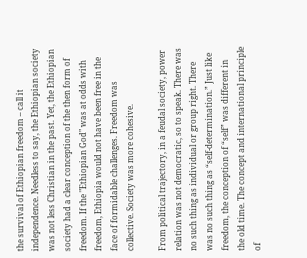the survival of Ethiopian freedom – call it independence. Needless to say, the Ethiopian society was not less Christian in the past. Yet, the Ethiopian society had a clear conception of the then form of freedom. If the "Ethiopian God" was at odds with freedom, Ethiopia would not have been free in the face of formidable challenges. Freedom was collective. Society was more cohesive.

From political trajectory, in a feudal society, power relation was not democratic, so to speak. There was no such thing as individual or group right. There was no such thing as “self-determination.” Just like freedom, the conception of “self” was different in the old time. The concept and international principle of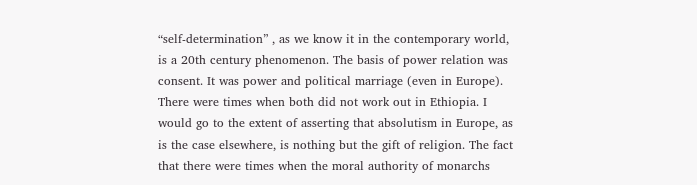“self-determination” , as we know it in the contemporary world, is a 20th century phenomenon. The basis of power relation was consent. It was power and political marriage (even in Europe). There were times when both did not work out in Ethiopia. I would go to the extent of asserting that absolutism in Europe, as is the case elsewhere, is nothing but the gift of religion. The fact that there were times when the moral authority of monarchs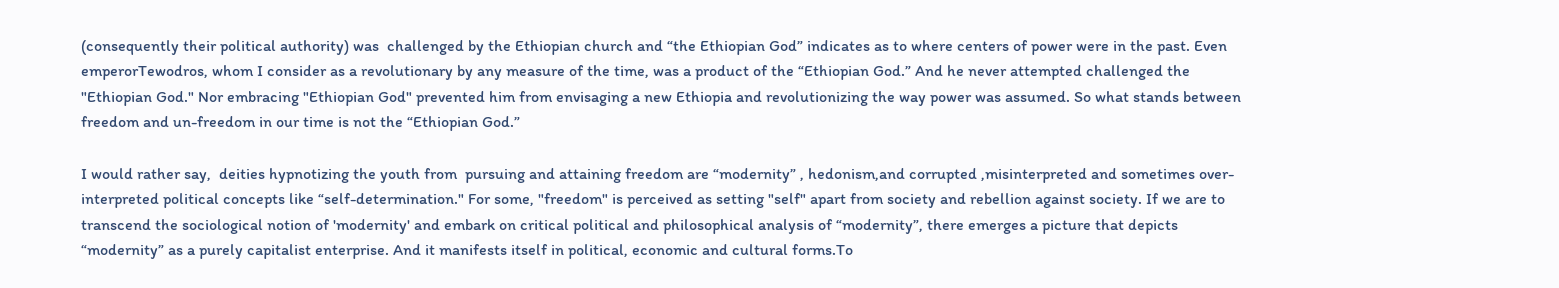(consequently their political authority) was  challenged by the Ethiopian church and “the Ethiopian God” indicates as to where centers of power were in the past. Even emperorTewodros, whom I consider as a revolutionary by any measure of the time, was a product of the “Ethiopian God.” And he never attempted challenged the "Ethiopian God." Nor embracing "Ethiopian God" prevented him from envisaging a new Ethiopia and revolutionizing the way power was assumed. So what stands between freedom and un-freedom in our time is not the “Ethiopian God.”

I would rather say,  deities hypnotizing the youth from  pursuing and attaining freedom are “modernity” , hedonism,and corrupted ,misinterpreted and sometimes over-interpreted political concepts like “self-determination." For some, "freedom" is perceived as setting "self" apart from society and rebellion against society. If we are to transcend the sociological notion of 'modernity' and embark on critical political and philosophical analysis of “modernity”, there emerges a picture that depicts “modernity” as a purely capitalist enterprise. And it manifests itself in political, economic and cultural forms.To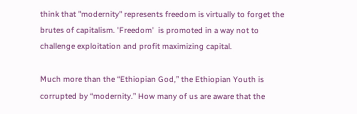think that "modernity" represents freedom is virtually to forget the brutes of capitalism. 'Freedom'  is promoted in a way not to challenge exploitation and profit maximizing capital.

Much more than the “Ethiopian God,” the Ethiopian Youth is corrupted by “modernity.” How many of us are aware that the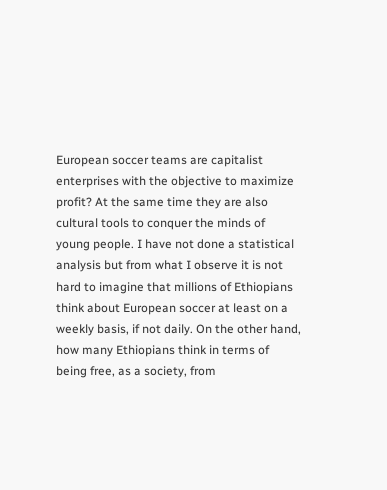European soccer teams are capitalist enterprises with the objective to maximize profit? At the same time they are also cultural tools to conquer the minds of young people. I have not done a statistical analysis but from what I observe it is not hard to imagine that millions of Ethiopians think about European soccer at least on a weekly basis, if not daily. On the other hand, how many Ethiopians think in terms of being free, as a society, from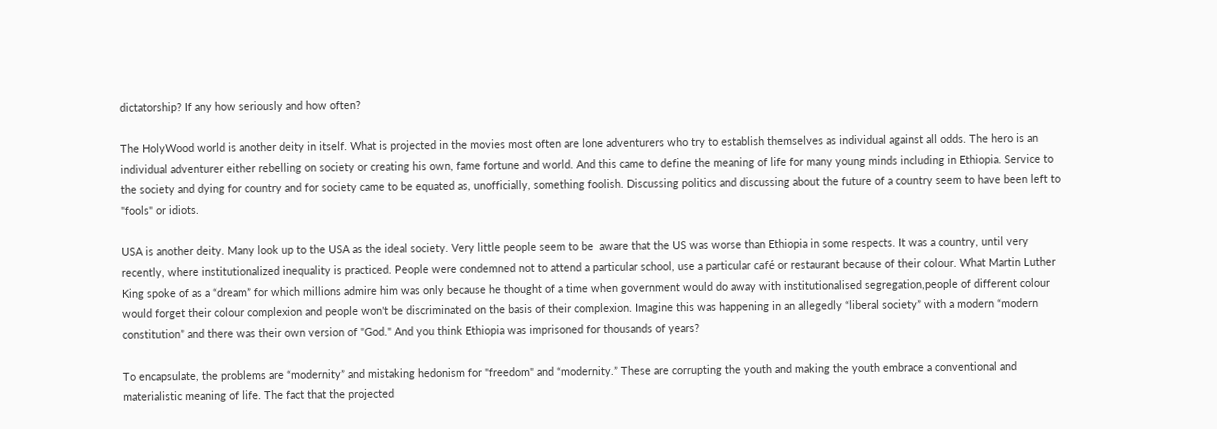dictatorship? If any how seriously and how often?

The HolyWood world is another deity in itself. What is projected in the movies most often are lone adventurers who try to establish themselves as individual against all odds. The hero is an individual adventurer either rebelling on society or creating his own, fame fortune and world. And this came to define the meaning of life for many young minds including in Ethiopia. Service to the society and dying for country and for society came to be equated as, unofficially, something foolish. Discussing politics and discussing about the future of a country seem to have been left to "fools" or idiots.

USA is another deity. Many look up to the USA as the ideal society. Very little people seem to be  aware that the US was worse than Ethiopia in some respects. It was a country, until very recently, where institutionalized inequality is practiced. People were condemned not to attend a particular school, use a particular café or restaurant because of their colour. What Martin Luther King spoke of as a “dream” for which millions admire him was only because he thought of a time when government would do away with institutionalised segregation,people of different colour would forget their colour complexion and people won't be discriminated on the basis of their complexion. Imagine this was happening in an allegedly “liberal society” with a modern “modern constitution” and there was their own version of "God." And you think Ethiopia was imprisoned for thousands of years?

To encapsulate, the problems are “modernity” and mistaking hedonism for "freedom" and “modernity.” These are corrupting the youth and making the youth embrace a conventional and materialistic meaning of life. The fact that the projected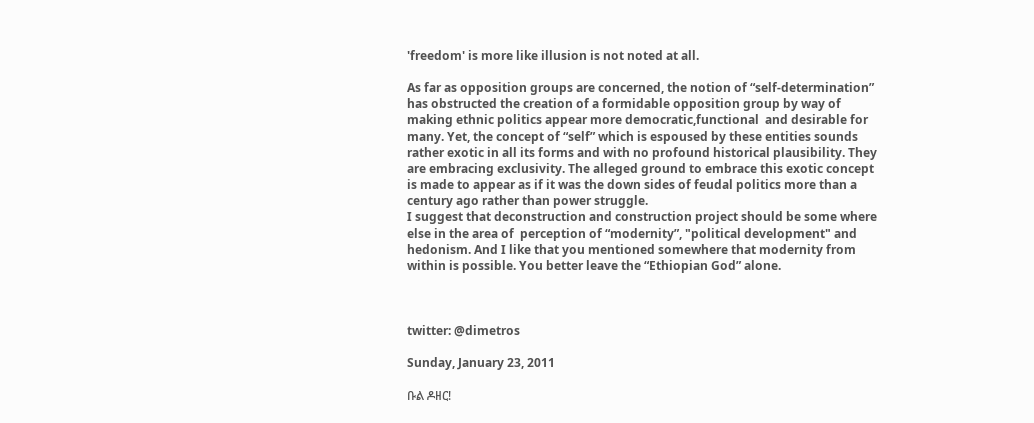'freedom' is more like illusion is not noted at all.

As far as opposition groups are concerned, the notion of “self-determination” has obstructed the creation of a formidable opposition group by way of making ethnic politics appear more democratic,functional  and desirable for many. Yet, the concept of “self” which is espoused by these entities sounds rather exotic in all its forms and with no profound historical plausibility. They are embracing exclusivity. The alleged ground to embrace this exotic concept is made to appear as if it was the down sides of feudal politics more than a century ago rather than power struggle.
I suggest that deconstruction and construction project should be some where else in the area of  perception of “modernity”, "political development" and hedonism. And I like that you mentioned somewhere that modernity from within is possible. You better leave the “Ethiopian God” alone.



twitter: @dimetros

Sunday, January 23, 2011

ቡል ዶዘር!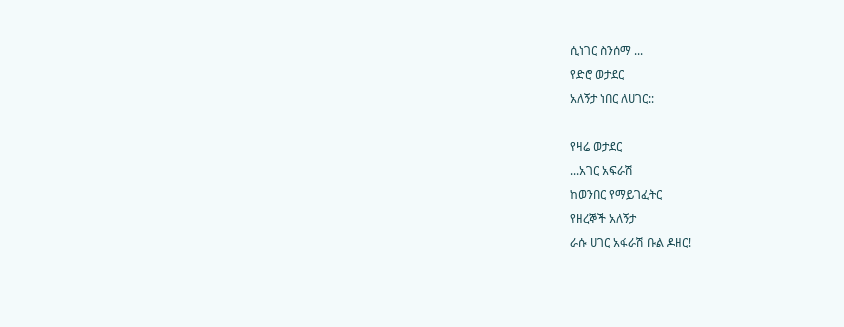ሲነገር ስንሰማ ...
የድሮ ወታደር
አለኝታ ነበር ለሀገር::

የዛሬ ወታደር
...አገር አፍራሽ
ከወንበር የማይገፈትር
የዘረኞች አለኝታ
ራሱ ሀገር አፋራሽ ቡል ዶዘር!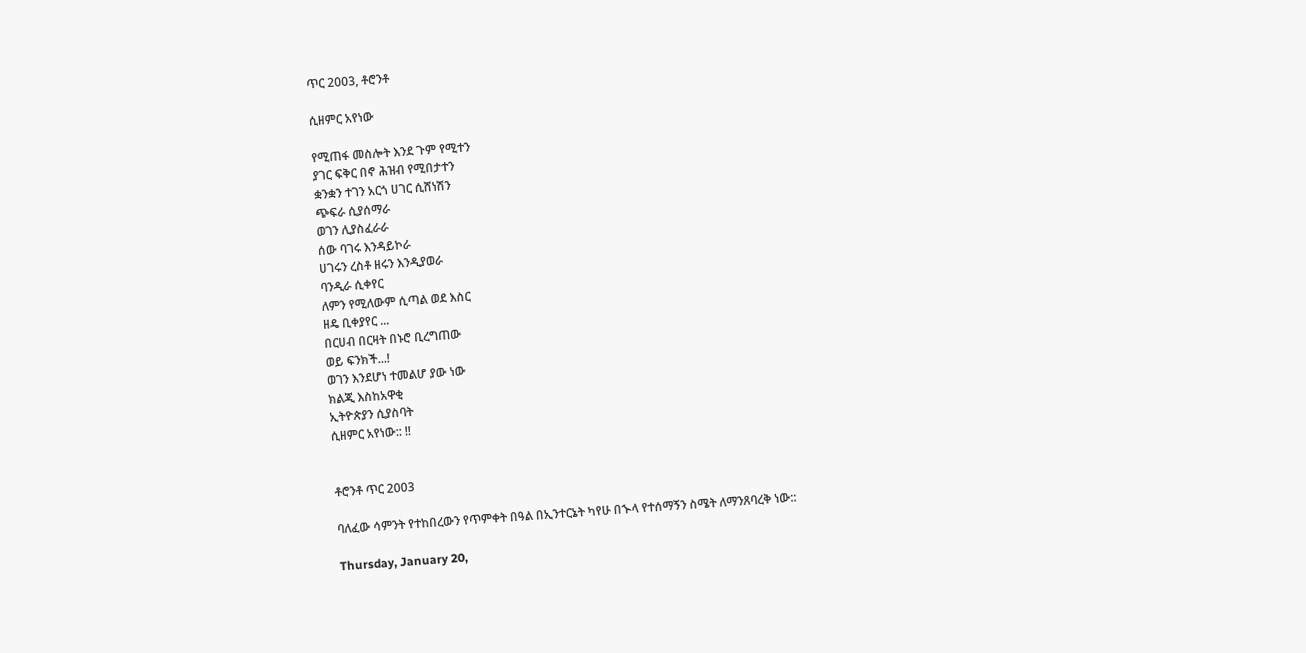ጥር 2003, ቶሮንቶ

ሲዘምር አየነው

የሚጠፋ መስሎት እንደ ጉም የሚተን
ያገር ፍቅር በኖ ሕዝብ የሚበታተን
ቋንቋን ተገን አርጎ ሀገር ሲሸነሽን
ጭፍራ ሲያሰማራ
ወገን ሊያስፈራራ
ሰው ባገሩ እንዳይኮራ
ሀገሩን ረስቶ ዘሩን እንዲያወራ
ባንዲራ ሲቀየር
ለምን የሚለውም ሲጣል ወደ እስር
ዘዴ ቢቀያየር ...
በርሀብ በርዛት በኑሮ ቢረግጠው
ወይ ፍንክች...!
ወገን እንደሆነ ተመልሆ ያው ነው
ክልጂ እስከአዋቂ
ኢትዮጵያን ሲያስባት
ሲዘምር አየነው:: !!


ቶሮንቶ ጥር 2003

ባለፈው ሳምንት የተከበረውን የጥምቀት በዓል በኢንተርኔት ካየሁ በኍላ የተሰማኝን ስሜት ለማንጸባረቅ ነው::

Thursday, January 20,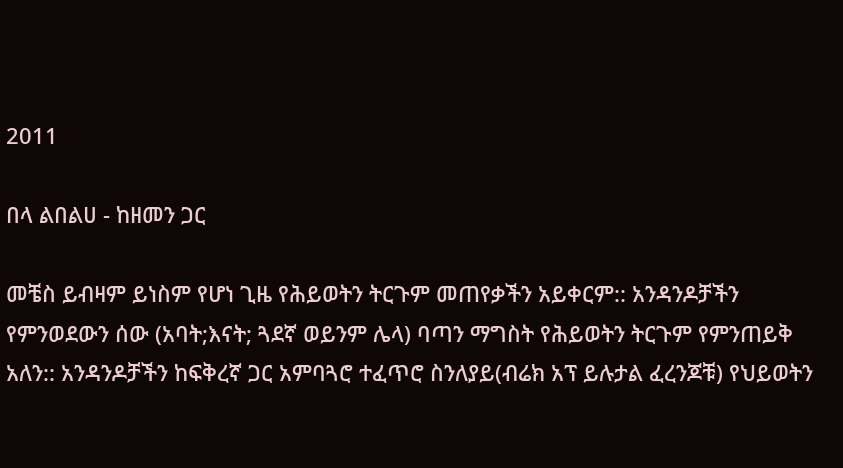2011

በላ ልበልሀ - ከዘመን ጋር

መቼስ ይብዛም ይነስም የሆነ ጊዜ የሕይወትን ትርጉም መጠየቃችን አይቀርም:: አንዳንዶቻችን የምንወደውን ሰው (አባት;እናት; ጓደኛ ወይንም ሌላ) ባጣን ማግስት የሕይወትን ትርጉም የምንጠይቅ አለን:: አንዳንዶቻችን ከፍቅረኛ ጋር አምባጓሮ ተፈጥሮ ስንለያይ(ብሬክ አፕ ይሉታል ፈረንጆቹ) የህይወትን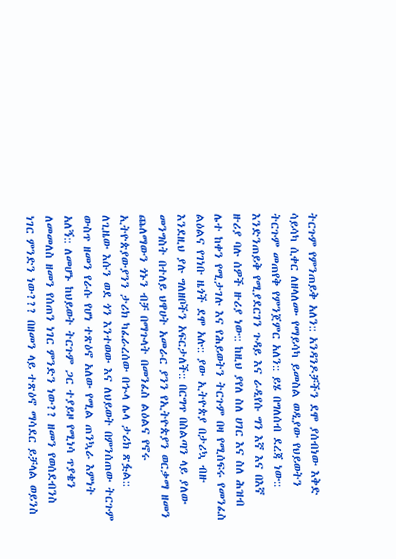ትርጉም የምንጠይቅ አለን:: አንዳንዶቻችን ደሞ ያሰብነው እቅድ ሳይሳካ ሲቀር ለዘላለሙ የማይሳካ ይመስል ወዲያው የህይወትን ትርጉም መጠየቅ የምንጀምር አለን:: ይሄ በግለሰብ ደረጃ ነው:: እንድንጠይቅ የሚያደርገን ጉዳይ እና ራዲየሱ ግን እኛ እና በእኛ ዙሪያ ባሉ ሰዎች ዙሪያ ነው:: ከዚህ ያየለ ስለ ሀገር እና ስለ ሕዝብ ሌተ ከቀን የሚታገሉ እና የሕይወትን ትርጉም በዛ የሚሰፍሩ የመንፈስ ልዕልና የገነቡ ዜጎች ደሞ አሉ:: ያው ኢትዮጵያ በታሪኳ ብዙ እንደዚህ ያሉ ግለዘቦችን አፍርታለች:: በርግጥ በስልጣን ላይ ያለው መንግስት በተለይ ህዋሀት አመራር ያንን የኢትዮጵያን ወርቃማ ዘመን ጨለማውን ጎኑን ብቻ በማጉላት በመንፈስ ልዕልና የኖሩ ኢትዮጵያውያንን ታሪክ ካፈራረሰው በኍላ ሌላ ታሪክ ጽፏል:: ለጊዜው እሱን ወደ ጎን እንተወው እና ለህይወት በምንሰጠው ትርጉም ውስጥ ዘመን የራሱ የሆነ ተጽዕኖ አለው የሚል ጠንኳራ እምነት አለኝ:: ለመሆኑ ከህይወት ትርጉም ጋር ተያይዞ የሚነሳ ጥያቄን ለመመለስ ዘመን የሰጠን ነገር ምንድን ነው?? ዘመን የወሰደብንስ ነገር ምንድን ነው??? በዘመን ላይ ተጽዕኖ ማሳደር ይቻላል ወይንስ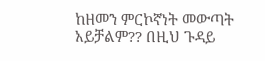ከዘመን ምርኮኛነት መውጣት አይቻልም?? በዚህ ጉዳይ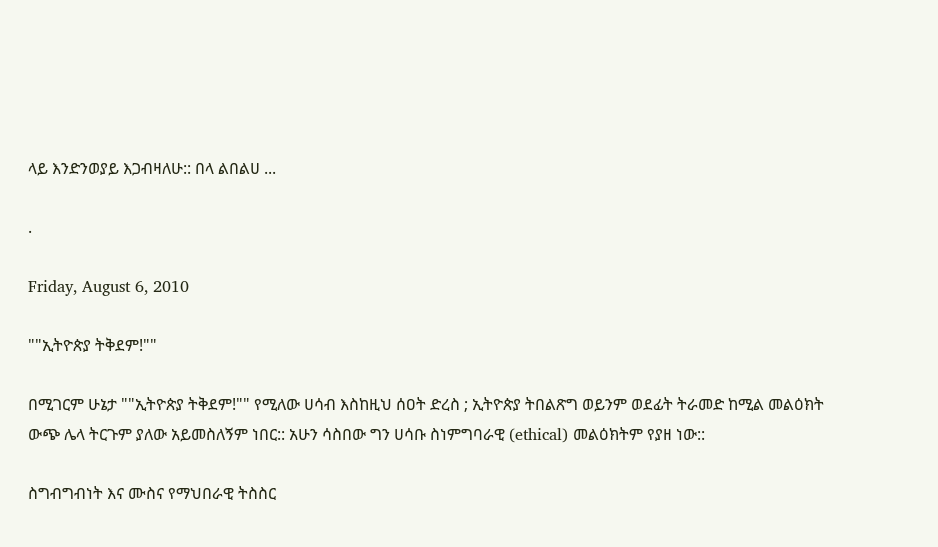ላይ እንድንወያይ እጋብዛለሁ:: በላ ልበልሀ ...

.

Friday, August 6, 2010

""ኢትዮጵያ ትቅደም!""

በሚገርም ሁኔታ ""ኢትዮጵያ ትቅደም!"" የሚለው ሀሳብ እስከዚህ ሰዐት ድረስ ; ኢትዮጵያ ትበልጽግ ወይንም ወደፊት ትራመድ ከሚል መልዕክት ውጭ ሌላ ትርጉም ያለው አይመስለኝም ነበር:: አሁን ሳስበው ግን ሀሳቡ ስነምግባራዊ (ethical) መልዕክትም የያዘ ነው::

ስግብግብነት እና ሙስና የማህበራዊ ትስስር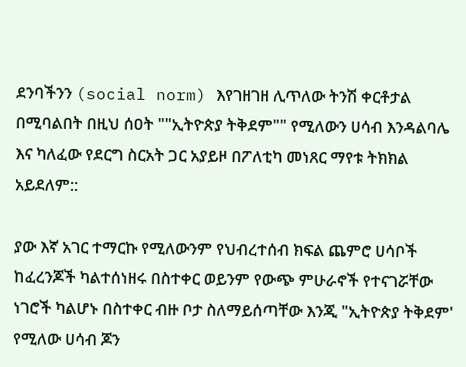ደንባችንን (social norm) እየገዘገዘ ሊጥለው ትንሽ ቀርቶታል በሚባልበት በዚህ ሰዐት ""ኢትዮጵያ ትቅደም"" የሚለውን ሀሳብ እንዳልባሌ እና ካለፈው የደርግ ስርአት ጋር አያይዞ በፖለቲካ መነጸር ማየቱ ትክክል አይደለም::

ያው እኛ አገር ተማርኩ የሚለውንም የህብረተሰብ ክፍል ጨምሮ ሀሳቦች ከፈረንጆች ካልተሰነዘሩ በስተቀር ወይንም የውጭ ምሁራኖች የተናገሯቸው ነገሮች ካልሆኑ በስተቀር ብዙ ቦታ ስለማይሰጣቸው እንጂ "ኢትዮጵያ ትቅደም' የሚለው ሀሳብ ጆን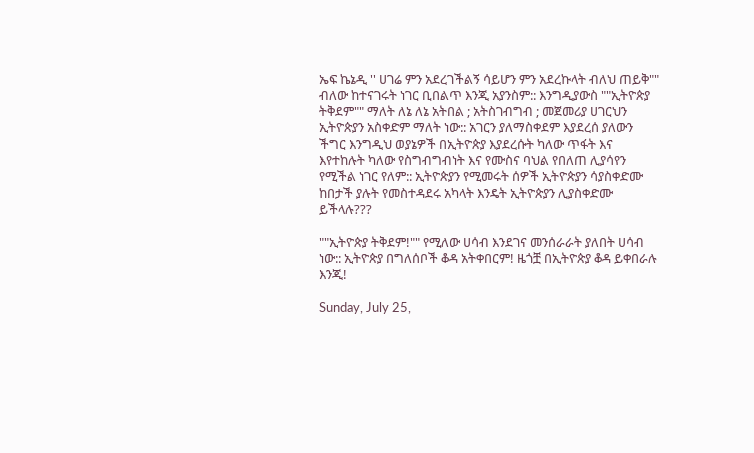ኤፍ ኬኔዲ '' ሀገሬ ምን አደረገችልኝ ሳይሆን ምን አደረኩላት ብለህ ጠይቅ"" ብለው ከተናገሩት ነገር ቢበልጥ እንጂ አያንስም:: እንግዲያውስ ""ኢትዮጵያ ትቅደም"" ማለት ለኔ ለኔ አትበል ; አትስገብግብ ; መጀመሪያ ሀገርህን ኢትዮጵያን አስቀድም ማለት ነው:: አገርን ያለማስቀደም እያደረሰ ያለውን ችግር እንግዲህ ወያኔዎች በኢትዮጵያ እያደረሱት ካለው ጥፋት እና እየተከሉት ካለው የስግብግብነት እና የሙስና ባህል የበለጠ ሊያሳየን የሚችል ነገር የለም:: ኢትዮጵያን የሚመሩት ሰዎች ኢትዮጵያን ሳያስቀድሙ ከበታች ያሉት የመስተዳደሩ አካላት እንዴት ኢትዮጵያን ሊያስቀድሙ ይችላሉ???

""ኢትዮጵያ ትቅደም!"" የሚለው ሀሳብ እንደገና መንሰራራት ያለበት ሀሳብ ነው:: ኢትዮጵያ በግለሰቦች ቆዳ አትቀበርም! ዜጎቿ በኢትዮጵያ ቆዳ ይቀበራሉ እንጂ!

Sunday, July 25,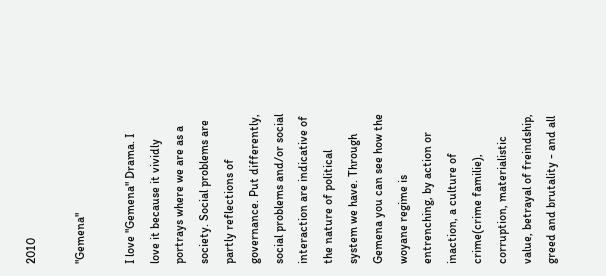2010

"Gemena"

I love "Gemena" Drama. I love it because it vividly portrays where we are as a society. Social problems are partly reflections of governance. Put differently, social problems and/or social interaction are indicative of the nature of political system we have. Through Gemena you can see how the woyane regime is entrenching, by action or inaction, a culture of crime(crime familie), corruption, materialistic value, betrayal of freindship, greed and brutality - and all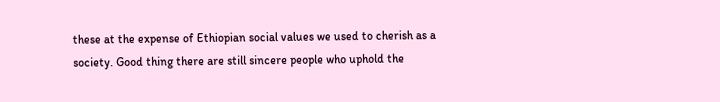these at the expense of Ethiopian social values we used to cherish as a society. Good thing there are still sincere people who uphold the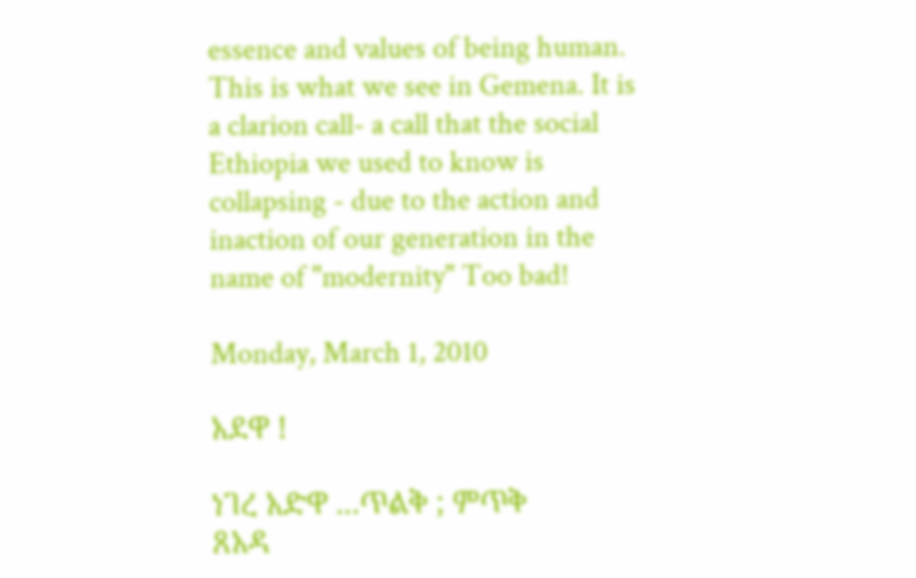essence and values of being human. This is what we see in Gemena. It is a clarion call- a call that the social Ethiopia we used to know is collapsing - due to the action and inaction of our generation in the name of "modernity" Too bad!

Monday, March 1, 2010

አደዋ !

ነገረ አድዋ ...ጥልቅ ; ምጥቅ
ጸአዳ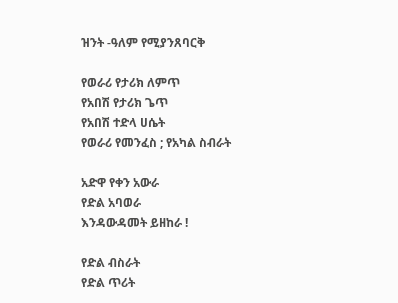ዝንት -ዓለም የሚያንጸባርቅ

የወራሪ የታሪክ ለምጥ
የአበሽ የታሪክ ጌጥ
የአበሽ ተድላ ሀሴት
የወራሪ የመንፈስ ; የአካል ስብራት

አድዋ የቀን አውራ
የድል አባወራ
እንዳውዳመት ይዘከራ !

የድል ብስራት
የድል ጥሪት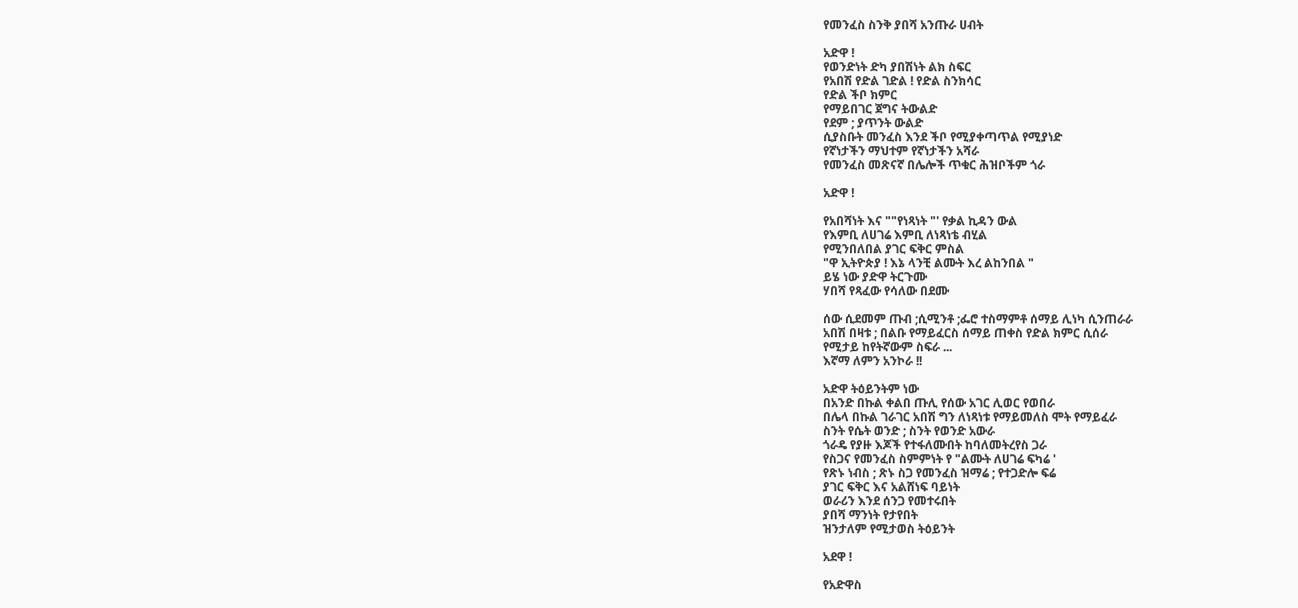የመንፈስ ስንቅ ያበሻ አንጡራ ሀብት

አድዋ !
የወንድነት ድካ ያበሽነት ልክ ስፍር
የአበሽ የድል ገድል ! የድል ስንክሳር
የድል ችቦ ክምር
የማይበገር ጀግና ትውልድ
የደም ; ያጥንት ውልድ
ሲያስቡት መንፈስ እንደ ችቦ የሚያቀጣጥል የሚያነድ
የኛነታችን ማህተም የኛነታችን አሻራ
የመንፈስ መጽናኛ በሌሎች ጥቁር ሕዝቦችም ጎራ

አድዋ !

የአበሻነት እና ""የነጻነት "' የቃል ኪዳን ውል
የእምቢ ለሀገሬ እምቢ ለነጻነቴ ብሂል
የሚንበለበል ያገር ፍቅር ምስል
"ዋ ኢትዮጵያ ! እኔ ላንቺ ልሙት እረ ልከንበል "
ይሄ ነው ያድዋ ትርጉሙ
ሃበሻ የጻፈው የሳለው በደሙ

ሰው ሲደመም ጡብ ;ሲሚንቶ ;ፌሮ ተስማምቶ ሰማይ ሊነካ ሲንጠራራ
አበሽ በዛቱ ; በልቡ የማይፈርስ ሰማይ ጠቀስ የድል ክምር ሲሰራ
የሚታይ ከየትኛውም ስፍራ ...
እኛማ ለምን አንኮራ !!

አድዋ ትዕይንትም ነው
በአንድ በኩል ቀልበ ጡሊ የሰው አገር ሊወር የወበራ
በሌላ በኩል ገራገር አበሽ ግን ለነጻነቱ የማይመለስ ሞት የማይፈራ
ስንት የሴት ወንድ ; ስንት የወንድ አውራ
ጎራዴ የያዙ እጆች የተፋለሙበት ከባለመትረየስ ጋራ
የስጋና የመንፈስ ስምምነት የ "ልሙት ለሀገሬ ፍካሬ '
የጽኑ ነብስ ; ጽኑ ስጋ የመንፈስ ዝማሬ ; የተጋድሎ ፍሬ
ያገር ፍቅር እና አልሸነፍ ባይነት
ወራሪን እንደ ሰንጋ የመተሩበት
ያበሻ ማንነት የታየበት
ዝንታለም የሚታወስ ትዕይንት

አደዋ !

የአድዋስ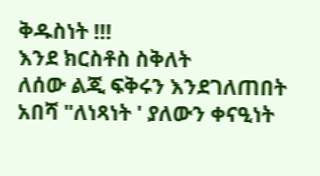ቅዱስነት !!!
እንደ ክርስቶስ ስቅለት
ለሰው ልጂ ፍቅሩን እንደገለጠበት
አበሻ "ለነጻነት ' ያለውን ቀናዒነት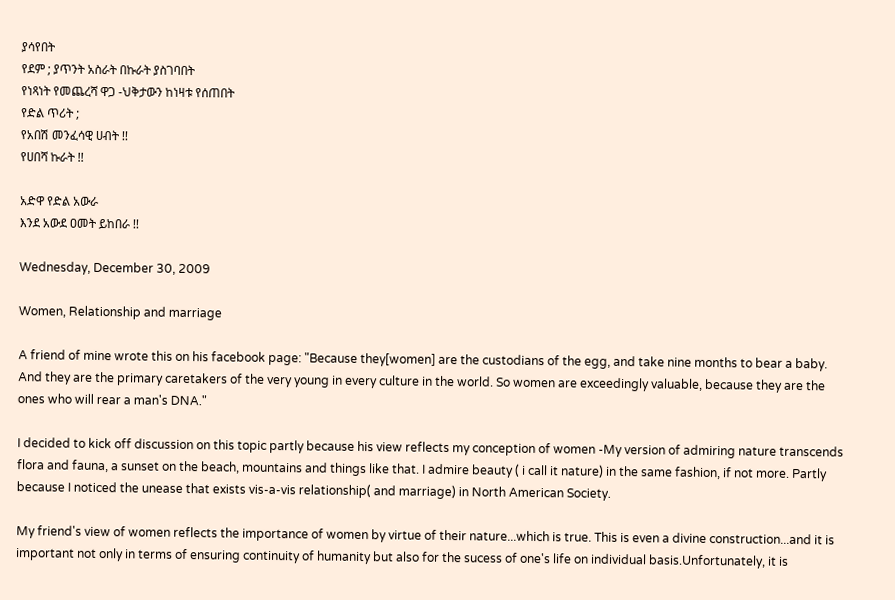ያሳየበት
የደም ; ያጥንት አስራት በኩራት ያስገባበት
የነጻነት የመጨረሻ ዋጋ -ህቅታውን ከነዛቱ የሰጠበት
የድል ጥሪት ;
የአበሽ መንፈሳዊ ሀብት !!
የሀበሻ ኩራት !!

አድዋ የድል አውራ
እንደ አውደ ዐመት ይከበራ !!

Wednesday, December 30, 2009

Women, Relationship and marriage

A friend of mine wrote this on his facebook page: "Because they[women] are the custodians of the egg, and take nine months to bear a baby. And they are the primary caretakers of the very young in every culture in the world. So women are exceedingly valuable, because they are the ones who will rear a man's DNA."

I decided to kick off discussion on this topic partly because his view reflects my conception of women -My version of admiring nature transcends flora and fauna, a sunset on the beach, mountains and things like that. I admire beauty ( i call it nature) in the same fashion, if not more. Partly because I noticed the unease that exists vis-a-vis relationship( and marriage) in North American Society.

My friend's view of women reflects the importance of women by virtue of their nature...which is true. This is even a divine construction...and it is important not only in terms of ensuring continuity of humanity but also for the sucess of one's life on individual basis.Unfortunately, it is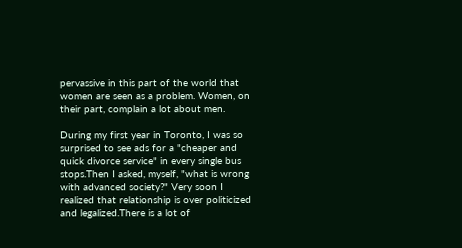pervassive in this part of the world that women are seen as a problem. Women, on their part, complain a lot about men.

During my first year in Toronto, I was so surprised to see ads for a "cheaper and quick divorce service" in every single bus stops.Then I asked, myself, "what is wrong with advanced society?" Very soon I realized that relationship is over politicized and legalized.There is a lot of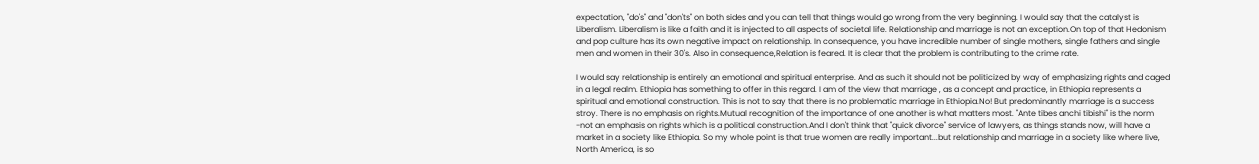expectation, "do's" and "don'ts" on both sides and you can tell that things would go wrong from the very beginning. I would say that the catalyst is Liberalism. Liberalism is like a faith and it is injected to all aspects of societal life. Relationship and marriage is not an exception.On top of that Hedonism and pop culture has its own negative impact on relationship. In consequence, you have incredible number of single mothers, single fathers and single men and women in their 30's. Also in consequence,Relation is feared. It is clear that the problem is contributing to the crime rate.

I would say relationship is entirely an emotional and spiritual enterprise. And as such it should not be politicized by way of emphasizing rights and caged in a legal realm. Ethiopia has something to offer in this regard. I am of the view that marriage , as a concept and practice, in Ethiopia represents a spiritual and emotional construction. This is not to say that there is no problematic marriage in Ethiopia.No! But predominantly marriage is a success stroy. There is no emphasis on rights.Mutual recognition of the importance of one another is what matters most. "Ante tibes anchi tibishi" is the norm -not an emphasis on rights which is a political construction.And I don't think that "quick divorce" service of lawyers, as things stands now, will have a market in a society like Ethiopia. So my whole point is that true women are really important...but relationship and marriage in a society like where live, North America, is so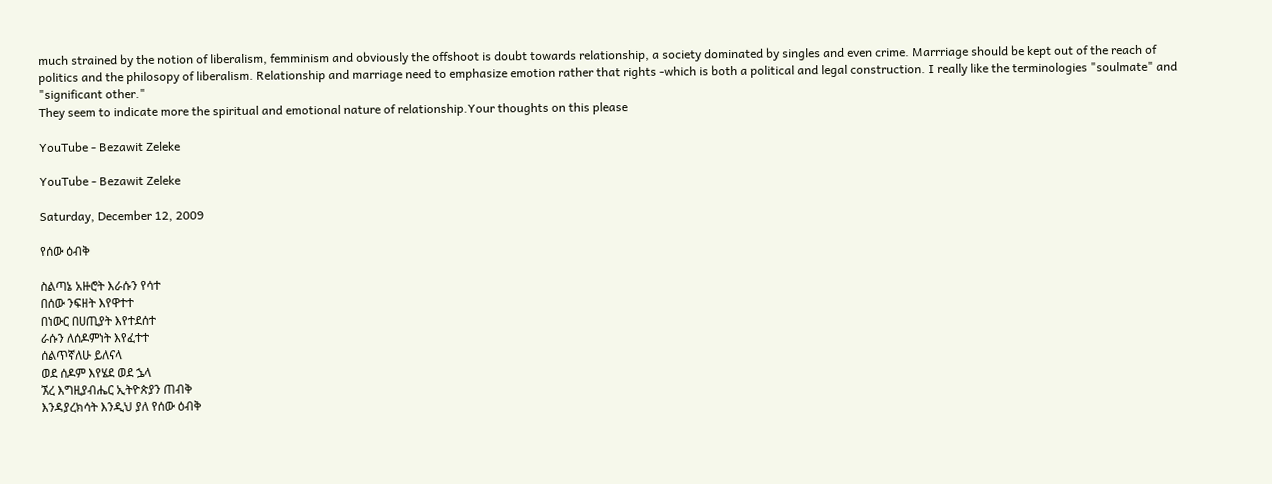much strained by the notion of liberalism, femminism and obviously the offshoot is doubt towards relationship, a society dominated by singles and even crime. Marrriage should be kept out of the reach of politics and the philosopy of liberalism. Relationship and marriage need to emphasize emotion rather that rights -which is both a political and legal construction. I really like the terminologies "soulmate" and "significant other."
They seem to indicate more the spiritual and emotional nature of relationship.Your thoughts on this please

YouTube - Bezawit Zeleke

YouTube - Bezawit Zeleke

Saturday, December 12, 2009

የሰው ዕብቅ

ስልጣኔ አዙሮት እራሱን የሳተ
በሰው ንፍዘት እየዋተተ
በነውር በሀጢያት እየተደሰተ
ራሱን ለሰዶምነት እየፈተተ
ሰልጥኛለሁ ይለናላ
ወደ ሰዶም እየሄደ ወደ ኌላ
ኧረ እግዚያብሔር ኢትዮጵያን ጠብቅ
እንዳያረክሳት እንዲህ ያለ የሰው ዕብቅ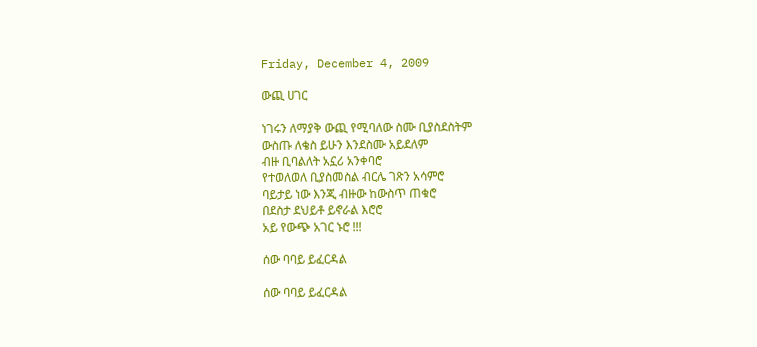Friday, December 4, 2009

ውጪ ሀገር

ነገሩን ለማያቅ ውጪ የሚባለው ስሙ ቢያስደስትም
ውስጡ ለቄስ ይሁን እንደስሙ አይደለም
ብዙ ቢባልለት አኗሪ አንቀባሮ
የተወለወለ ቢያስመስል ብርሌ ገጽን አሳምሮ
ባይታይ ነው እንጂ ብዙው ከውስጥ ጠቁሮ
በደስታ ደህይቶ ይኖራል እሮሮ
አይ የውጭ አገር ኑሮ !!!

ሰው ባባይ ይፈርዳል

ሰው ባባይ ይፈርዳል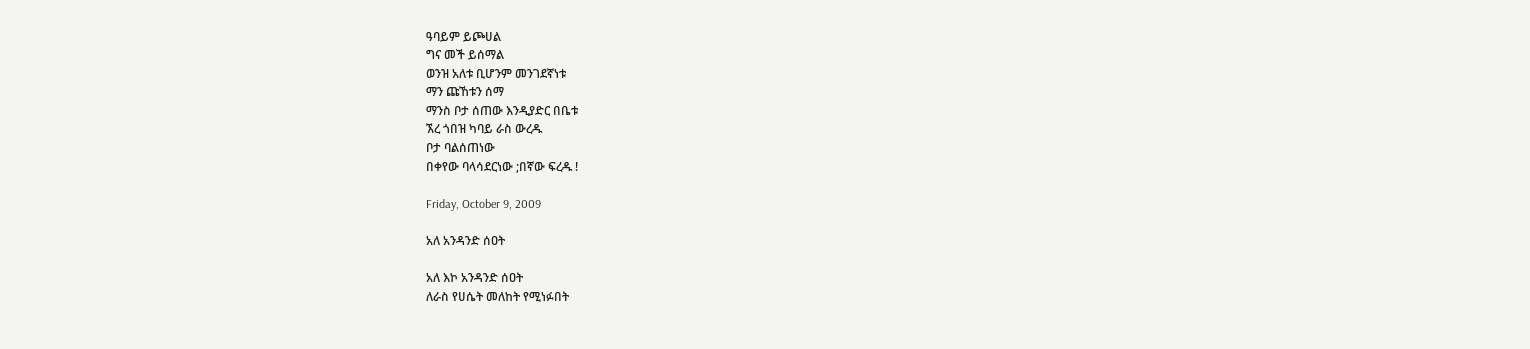ዓባይም ይጮሀል
ግና መች ይሰማል
ወንዝ አለቱ ቢሆንም መንገደኛነቱ
ማን ጩኸቱን ሰማ
ማንስ ቦታ ሰጠው እንዲያድር በቤቱ
ኧረ ጎበዝ ካባይ ራስ ውረዱ
ቦታ ባልሰጠነው
በቀየው ባላሳደርነው ;በኛው ፍረዱ !

Friday, October 9, 2009

አለ አንዳንድ ሰዐት

አለ እኮ አንዳንድ ሰዐት
ለራስ የሀሴት መለከት የሚነፉበት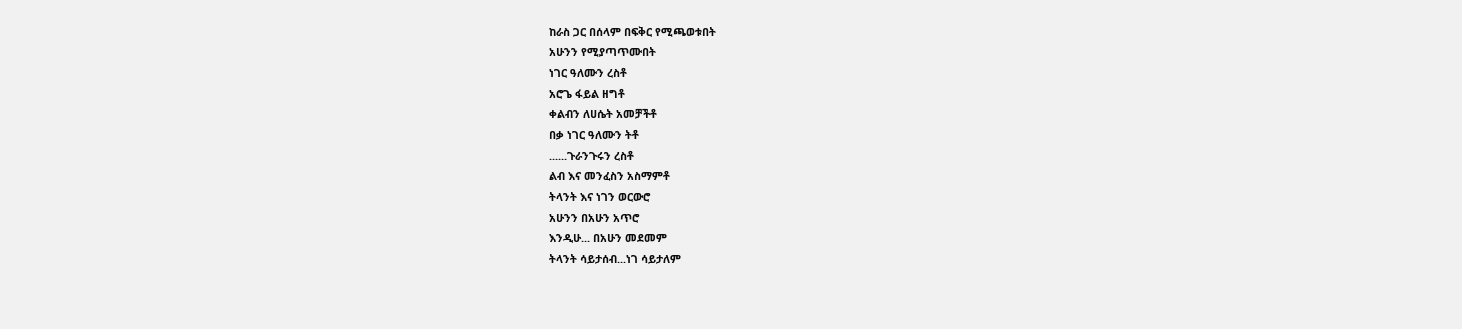ከራስ ጋር በሰላም በፍቅር የሚጫወቱበት
አሁንን የሚያጣጥሙበት
ነገር ዓለሙን ረስቶ
አሮጌ ፋይል ዘግቶ
ቀልብን ለሀሴት አመቻችቶ
በቃ ነገር ዓለሙን ትቶ
......ጉራንጉሩን ረስቶ
ልብ እና መንፈስን አስማምቶ
ትላንት እና ነገን ወርውሮ
አሁንን በአሁን አጥሮ
እንዲሁ... በአሁን መደመም
ትላንት ሳይታሰብ...ነገ ሳይታለም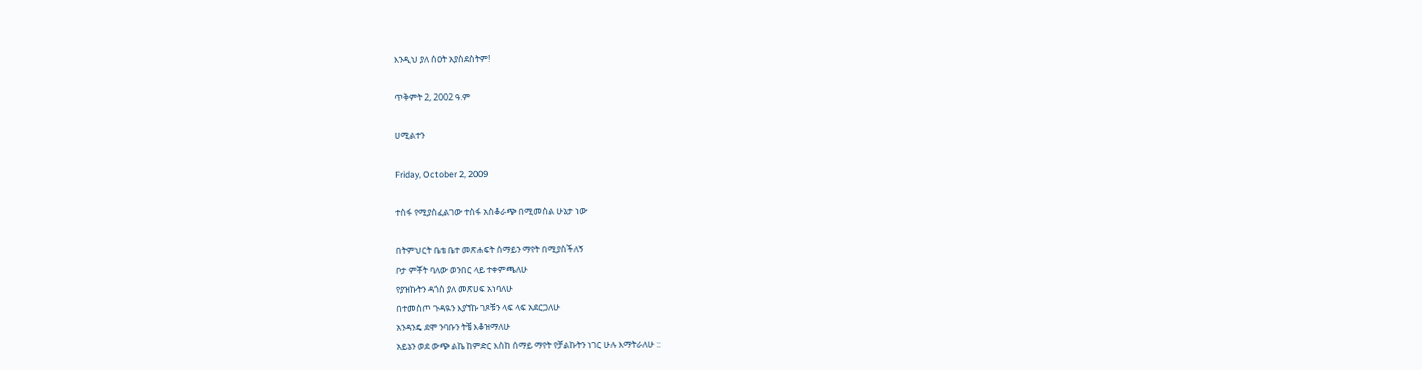እንዲህ ያለ ሰዐት አያስደስትም!

ጥቅምት 2, 2002 ዓ.ም

ሀሚልተን

Friday, October 2, 2009

ተስፋ የሚያስፈልገው ተስፋ አስቆራጭ በሚመስል ሁኔታ ነው

በትምህርት ቤቴ ቤተ መጽሐፍት ሰማይን ማየት በሚያስችለኝ
ቦታ ምቾት ባለው ወንበር ላይ ተቀምጫለሁ
የያዝኩትን ዳጎስ ያለ መጽሀፍ አነባለሁ
በተመስጦ ጉዳዪን እያኘኩ ገጾቹን ላፍ ላፍ አደርጋለሁ
አንዳንዴ ደሞ ንባቡን ትቼ እቆዝማለሁ
አይኔን ወደ ውጭ ልኬ ከምድር እስከ ሰማይ ማየት የቻልኩትን ነገር ሁሉ እማትራለሁ ::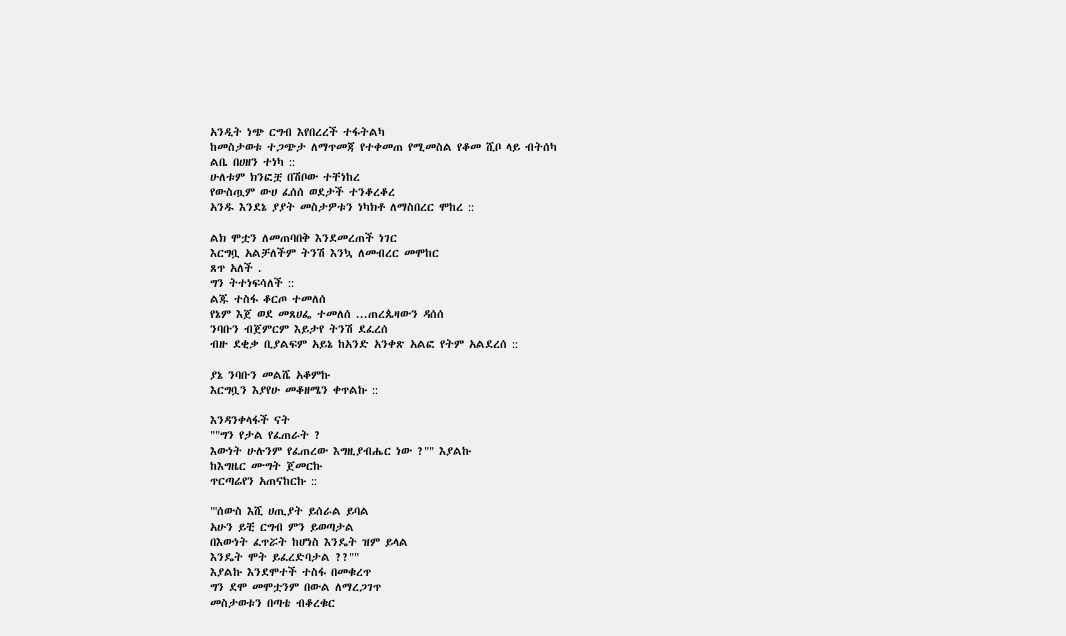አንዲት ነጭ ርግብ እየበረረች ተፋትልካ
ከመስታወቱ ተጋጭታ ለማጥመጃ የተቀመጠ የሚመስል የቆመ ሺቦ ላይ ብትሰካ
ልቤ በሀዘን ተነካ ::
ሁለቱም ክንፎቿ በሽቦው ተቸነከረ
የውስጧም ውሀ ፈሰሰ ወደታች ተንቆረቆረ
አንዱ እንደኔ ያያት መስታዎቱን ነካክቶ ለማስበረር ሞከረ ::

ልክ ሞቷን ለመጠባበቅ እንደመረጠች ነገር
እርግቧ አልቻለችም ትንሽ እንኳ ለመብረር መሞከር
ጸጥ አለች .
ግን ትተነፍሳለች ::
ልጁ ተስፋ ቆርጦ ተመለሰ
የኔም እጀ ወደ መጸሀፌ ተመለሰ ...ጠረጴዛውን ዳሰሰ
ንባቡን ብጀምርም እይታየ ትንሽ ደፈረሰ
ብዙ ደቂቃ ቢያልፍም አይኔ ከአንድ አንቀጽ አልፎ የትም አልደረሰ ::

ያኔ ንባቡን መልሼ አቆምኩ
እርግቧን እያየሁ መቆዘሜን ቀጥልኩ ::

እንዳንቀላፋች ናት
""ግን የታል የፈጠራት ?
እውነት ሁሉንም የፈጠረው እግዚያብሔር ነው ?"" እያልኩ
ከእግዜር ሙግት ጀመርኩ
ጥርጣሬየን አጠናከርኩ ::

"'ሰውስ እሺ ሀጢያት ይሰራል ይባል
አሁን ይቺ ርግብ ምን ይወጣታል
በእውነት ፈጥሯት ከሆነስ እንዴት ዝም ይላል
እንዴት ሞት ይፈረድባታል ??""
እያልኩ እንደሞተች ተስፋ በመቁረጥ
ግን ደሞ መሞቷንም በውል ለማረጋገጥ
መስታወቱን በጣቴ ብቆረቁር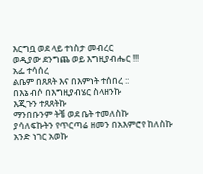እርግቧ ወደ ላይ ተነስታ መብረር
ወዲያው ደንግጨ ወይ እግዚያብሔር !!!
አፌ ተሳሰረ
ልቤም በጸጸት እና በእምነት ተሰበረ ::
በእኔ ብሶ በእግዚያብሄር ስላዘንኩ
እጂጉን ተጸጸትኩ
ማንበቡንም ትቼ ወደ ቤት ተመለስኩ
ያሳለፍኩትን የጥርጣሬ ዘመን በአእምሮየ ከለስኩ
አንድ ነገር አወኩ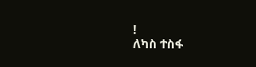!
ለካስ ተስፋ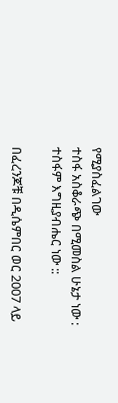የሚያስፈልገው
ተስፋ አስቆራጭ በሚመስል ሁኔታ ነው :
ተስፋም እግዚያብሔር ነው ::

በፈረንጆቹ በዲሴምበር ወር 2007 ላይ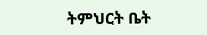ትምህርት ቤት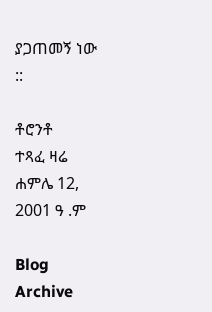ያጋጠመኝ ነው ::

ቶሮንቶ
ተጻፈ ዛሬ ሐምሌ 12, 2001 ዓ .ም

Blog Archive